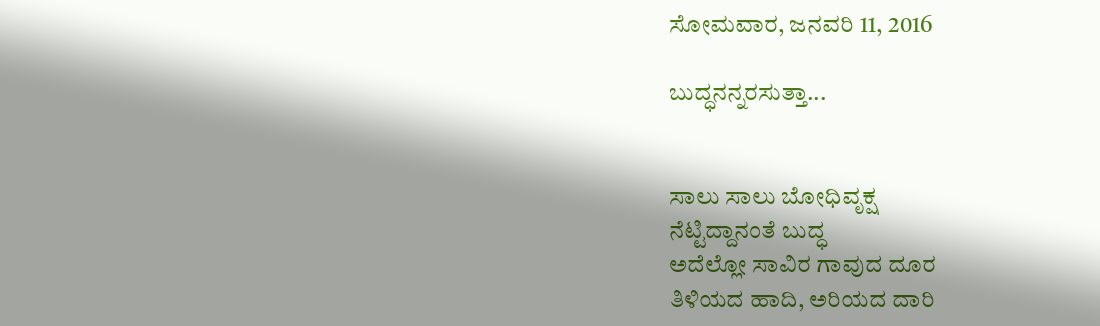ಸೋಮವಾರ, ಜನವರಿ 11, 2016

ಬುದ್ಧನನ್ನರಸುತ್ತಾ...


ಸಾಲು ಸಾಲು ಬೋಧಿವೃಕ್ಷ
ನೆಟ್ಟಿದ್ದಾನಂತೆ ಬುದ್ಧ
ಅದೆಲ್ಲೋ ಸಾವಿರ ಗಾವುದ ದೂರ
ತಿಳಿಯದ ಹಾದಿ, ಅರಿಯದ ದಾರಿ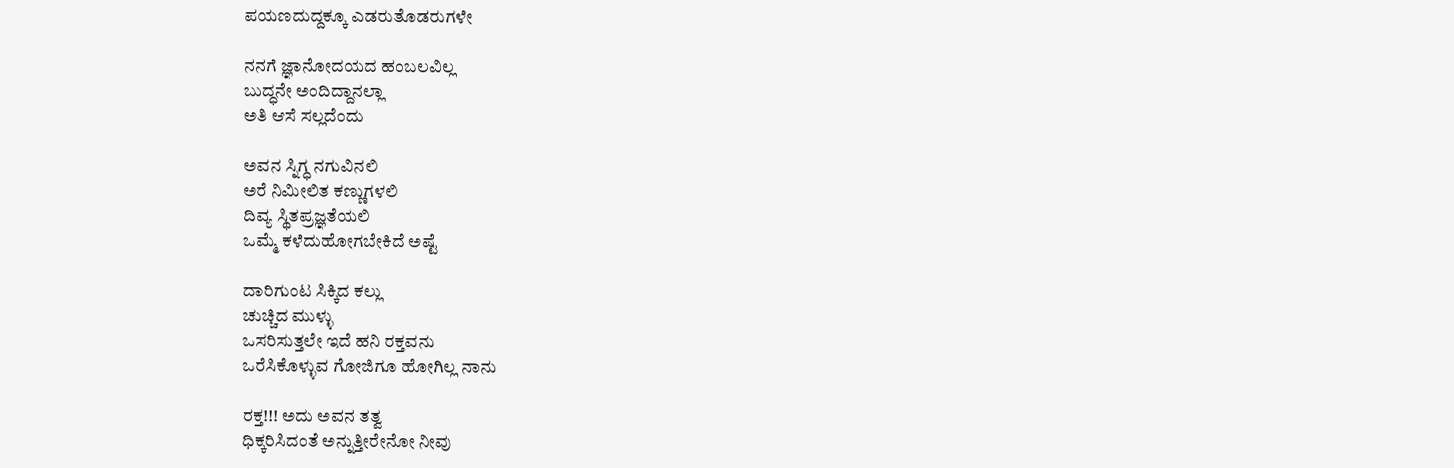ಪಯಣದುದ್ದಕ್ಕೂ ಎಡರುತೊಡರುಗಳೇ

ನನಗೆ ಜ್ಞಾನೋದಯದ ಹಂಬಲವಿಲ್ಲ
ಬುದ್ಧನೇ ಅಂದಿದ್ದಾನಲ್ಲಾ
ಅತಿ ಆಸೆ ಸಲ್ಲದೆಂದು

ಅವನ ಸ್ನಿಗ್ಧ ನಗುವಿನಲಿ
ಅರೆ ನಿಮೀಲಿತ ಕಣ್ಣುಗಳಲಿ
ದಿವ್ಯ ಸ್ಥಿತಪ್ರಜ್ಞತೆಯಲಿ
ಒಮ್ಮೆ ಕಳೆದುಹೋಗಬೇಕಿದೆ ಅಷ್ಟೆ

ದಾರಿಗುಂಟ ಸಿಕ್ಕಿದ ಕಲ್ಲು
ಚುಚ್ಚಿದ ಮುಳ್ಳು
ಒಸರಿಸುತ್ತಲೇ ಇದೆ ಹನಿ ರಕ್ತವನು
ಒರೆಸಿಕೊಳ್ಳುವ ಗೋಜಿಗೂ ಹೋಗಿಲ್ಲ ನಾನು

ರಕ್ತ!!! ಅದು ಅವನ ತತ್ವ
ಧಿಕ್ಕರಿಸಿದಂತೆ ಅನ್ನುತ್ತೀರೇನೋ ನೀವು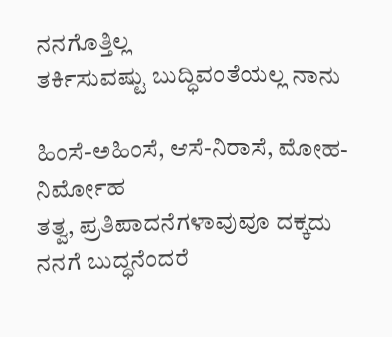ನನಗೊತ್ತಿಲ್ಲ
ತರ್ಕಿಸುವಷ್ಟು ಬುದ್ಧಿವಂತೆಯಲ್ಲ ನಾನು

ಹಿಂಸೆ-ಅಹಿಂಸೆ, ಆಸೆ-ನಿರಾಸೆ, ಮೋಹ-ನಿರ್ಮೋಹ
ತತ್ವ, ಪ್ರತಿಪಾದನೆಗಳಾವುವೂ ದಕ್ಕದು
ನನಗೆ ಬುದ್ಧನೆಂದರೆ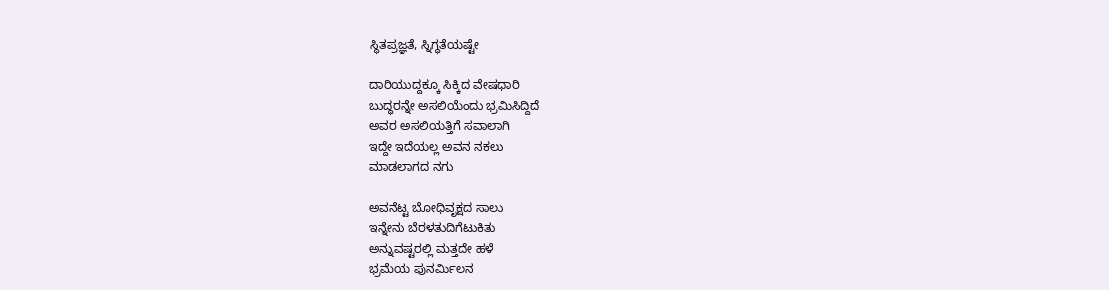ಸ್ಥಿತಪ್ರಜ್ಞತೆ, ಸ್ನಿಗ್ಧತೆಯಷ್ಟೇ

ದಾರಿಯುದ್ದಕ್ಕೂ ಸಿಕ್ಕಿದ ವೇಷಧಾರಿ
ಬುದ್ಧರನ್ನೇ ಅಸಲಿಯೆಂದು ಭ್ರಮಿಸಿದ್ದಿದೆ
ಅವರ ಅಸಲಿಯತ್ತಿಗೆ ಸವಾಲಾಗಿ
ಇದ್ದೇ ಇದೆಯಲ್ಲ ಅವನ ನಕಲು
ಮಾಡಲಾಗದ ನಗು

ಅವನೆಟ್ಟ ಬೋಧಿವೃಕ್ಷದ ಸಾಲು
ಇನ್ನೇನು ಬೆರಳತುದಿಗೆಟುಕಿತು
ಅನ್ನುವಷ್ಟರಲ್ಲಿ ಮತ್ತದೇ ಹಳೆ
ಭ್ರಮೆಯ ಪುನರ್ಮಿಲನ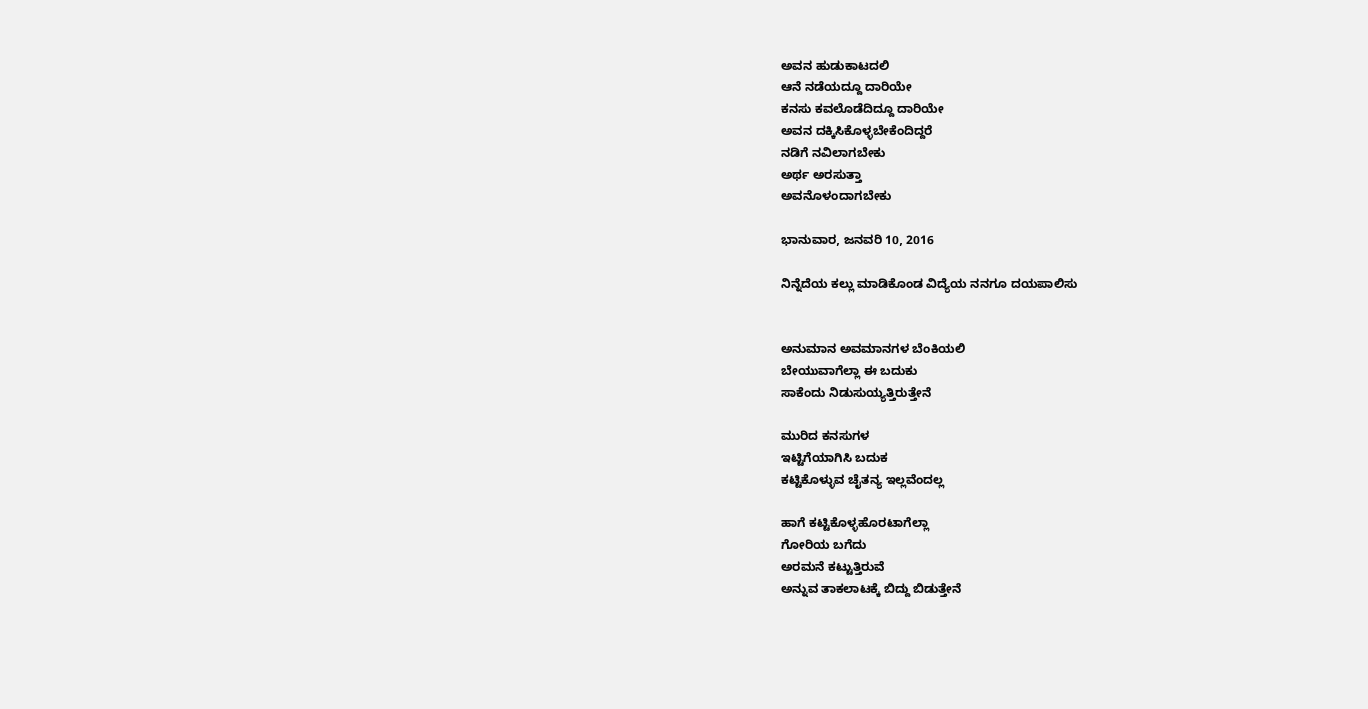ಅವನ ಹುಡುಕಾಟದಲಿ
ಆನೆ ನಡೆಯದ್ದೂ ದಾರಿಯೇ
ಕನಸು ಕವಲೊಡೆದಿದ್ದೂ ದಾರಿಯೇ
ಅವನ ದಕ್ಕಿಸಿಕೊಳ್ಳಬೇಕೆಂದಿದ್ದರೆ
ನಡಿಗೆ ನವಿಲಾಗಬೇಕು
ಅರ್ಥ ಅರಸುತ್ತಾ
ಅವನೊಳಂದಾಗಬೇಕು

ಭಾನುವಾರ, ಜನವರಿ 10, 2016

ನಿನ್ನೆದೆಯ ಕಲ್ಲು ಮಾಡಿಕೊಂಡ ವಿದ್ಯೆಯ ನನಗೂ ದಯಪಾಲಿಸು


ಅನುಮಾನ ಅವಮಾನಗಳ ಬೆಂಕಿಯಲಿ
ಬೇಯುವಾಗೆಲ್ಲಾ ಈ ಬದುಕು
ಸಾಕೆಂದು ನಿಡುಸುಯ್ಯತ್ತಿರುತ್ತೇನೆ

ಮುರಿದ ಕನಸುಗಳ
ಇಟ್ಟಿಗೆಯಾಗಿಸಿ ಬದುಕ
ಕಟ್ಟಿಕೊಳ್ಳುವ ಚೈತನ್ಯ ಇಲ್ಲವೆಂದಲ್ಲ

ಹಾಗೆ ಕಟ್ಟಿಕೊಳ್ಳಹೊರಟಾಗೆಲ್ಲಾ
ಗೋರಿಯ ಬಗೆದು
ಅರಮನೆ ಕಟ್ಟುತ್ತಿರುವೆ
ಅನ್ನುವ ತಾಕಲಾಟಕ್ಕೆ ಬಿದ್ದು ಬಿಡುತ್ತೇನೆ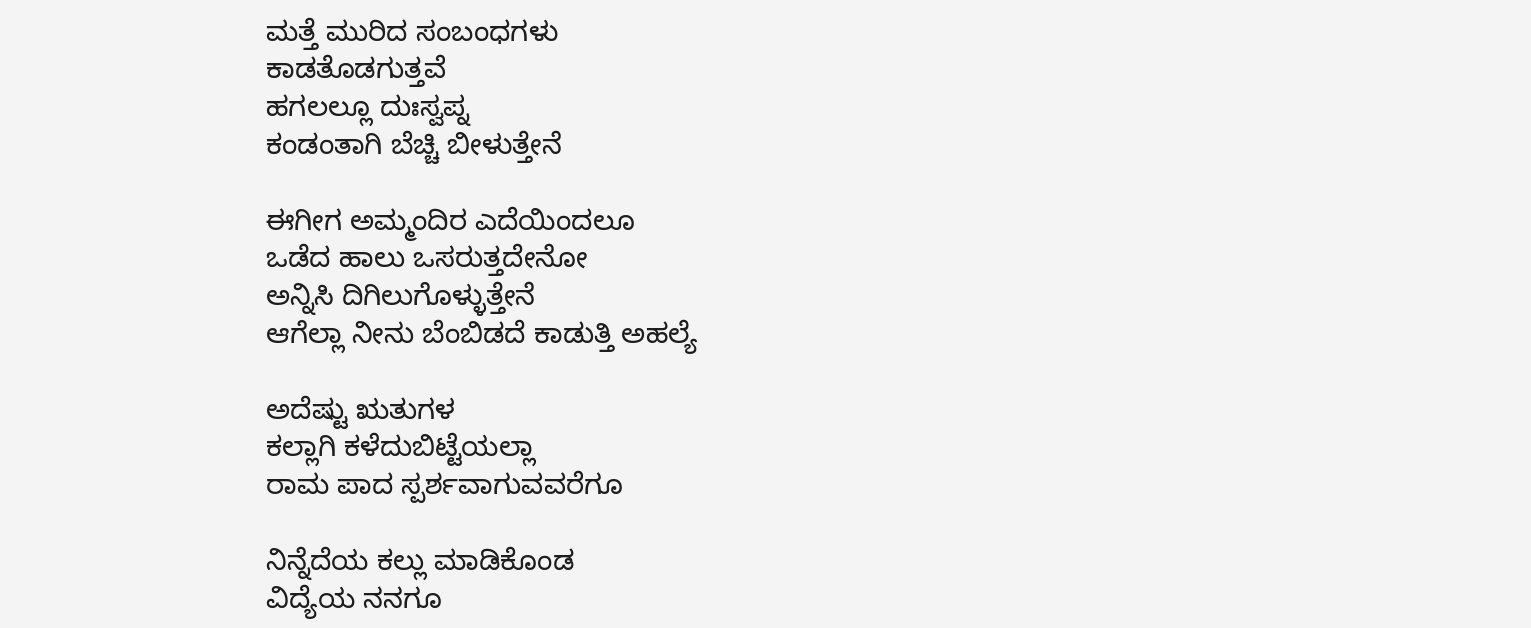ಮತ್ತೆ ಮುರಿದ ಸಂಬಂಧಗಳು
ಕಾಡತೊಡಗುತ್ತವೆ
ಹಗಲಲ್ಲೂ ದುಃಸ್ವಪ್ನ
ಕಂಡಂತಾಗಿ ಬೆಚ್ಚಿ ಬೀಳುತ್ತೇನೆ

ಈಗೀಗ ಅಮ್ಮಂದಿರ ಎದೆಯಿಂದಲೂ
ಒಡೆದ ಹಾಲು ಒಸರುತ್ತದೇನೋ
ಅನ್ನಿಸಿ ದಿಗಿಲುಗೊಳ್ಳುತ್ತೇನೆ
ಆಗೆಲ್ಲಾ ನೀನು ಬೆಂಬಿಡದೆ ಕಾಡುತ್ತಿ ಅಹಲ್ಯೆ

ಅದೆಷ್ಟು ಋತುಗಳ
ಕಲ್ಲಾಗಿ ಕಳೆದುಬಿಟ್ಟೆಯಲ್ಲಾ
ರಾಮ ಪಾದ ಸ್ಪರ್ಶವಾಗುವವರೆಗೂ

ನಿನ್ನೆದೆಯ ಕಲ್ಲು ಮಾಡಿಕೊಂಡ
ವಿದ್ಯೆಯ ನನಗೂ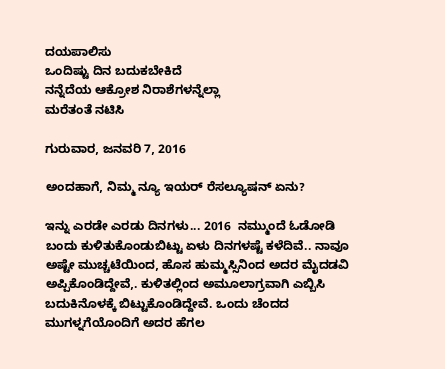ದಯಪಾಲಿಸು
ಒಂದಿಷ್ಟು ದಿನ ಬದುಕಬೇಕಿದೆ
ನನ್ನೆದೆಯ ಆಕ್ರೋಶ ನಿರಾಶೆಗಳನ್ನೆಲ್ಲಾ
ಮರೆತಂತೆ ನಟಿಸಿ

ಗುರುವಾರ, ಜನವರಿ 7, 2016

ಅಂದಹಾಗೆ, ನಿಮ್ಮ ನ್ಯೂ ಇಯರ್ ರೆಸಲ್ಯೂಷನ್ ಏನು?

ಇನ್ನು ಎರಡೇ ಎರಡು ದಿನಗಳು... 2016  ನಮ್ಮುಂದೆ ಓಡೋಡಿ ಬಂದು ಕುಳಿತುಕೊಂಡುಬಿಟ್ಟು ಏಳು ದಿನಗಳಷ್ಟೆ ಕಳೆದಿವೆ.. ನಾವೂ ಅಷ್ಟೇ ಮುಚ್ಚಟೆಯಿಂದ, ಹೊಸ ಹುಮ್ಮಸ್ಸಿನಿಂದ ಅದರ ಮೈದಡವಿ ಅಪ್ಪಿಕೊಂಡಿದ್ದೇವೆ,. ಕುಳಿತಲ್ಲಿಂದ ಅಮೂಲಾಗ್ರವಾಗಿ ಎಬ್ಬಿಸಿ ಬದುಕಿನೊಳಕ್ಕೆ ಬಿಟ್ಟುಕೊಂಡಿದ್ದೇವೆ. ಒಂದು ಚೆಂದದ ಮುಗಳ್ನಗೆಯೊಂದಿಗೆ ಅದರ ಹೆಗಲ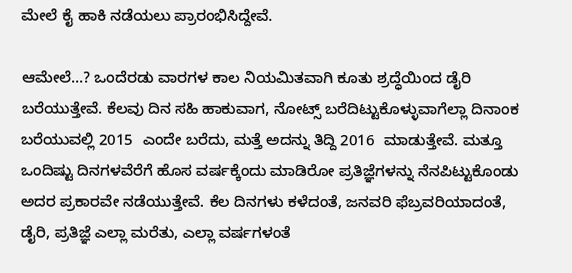ಮೇಲೆ ಕೈ ಹಾಕಿ ನಡೆಯಲು ಪ್ರಾರಂಭಿಸಿದ್ದೇವೆ.

ಆಮೇಲೆ...? ಒಂದೆರಡು ವಾರಗಳ ಕಾಲ ನಿಯಮಿತವಾಗಿ ಕೂತು ಶ್ರದ್ಧೆಯಿಂದ ಡೈರಿ ಬರೆಯುತ್ತೇವೆ. ಕೆಲವು ದಿನ ಸಹಿ ಹಾಕುವಾಗ, ನೋಟ್ಸ್ ಬರೆದಿಟ್ಟುಕೊಳ್ಳುವಾಗೆಲ್ಲಾ ದಿನಾಂಕ ಬರೆಯುವಲ್ಲಿ 2015  ಎಂದೇ ಬರೆದು, ಮತ್ತೆ ಅದನ್ನು ತಿದ್ದಿ 2016  ಮಾಡುತ್ತೇವೆ. ಮತ್ತೂ ಒಂದಿಷ್ಟು ದಿನಗಳವೆರೆಗೆ ಹೊಸ ವರ್ಷಕ್ಕೆಂದು ಮಾಡಿರೋ ಪ್ರತಿಜ್ಞೆಗಳನ್ನು ನೆನಪಿಟ್ಟುಕೊಂಡು ಅದರ ಪ್ರಕಾರವೇ ನಡೆಯುತ್ತೇವೆ. ಕೆಲ ದಿನಗಳು ಕಳೆದಂತೆ, ಜನವರಿ ಫೆಬ್ರವರಿಯಾದಂತೆ, ಡೈರಿ, ಪ್ರತಿಜ್ಞೆ ಎಲ್ಲಾ ಮರೆತು, ಎಲ್ಲಾ ವರ್ಷಗಳಂತೆ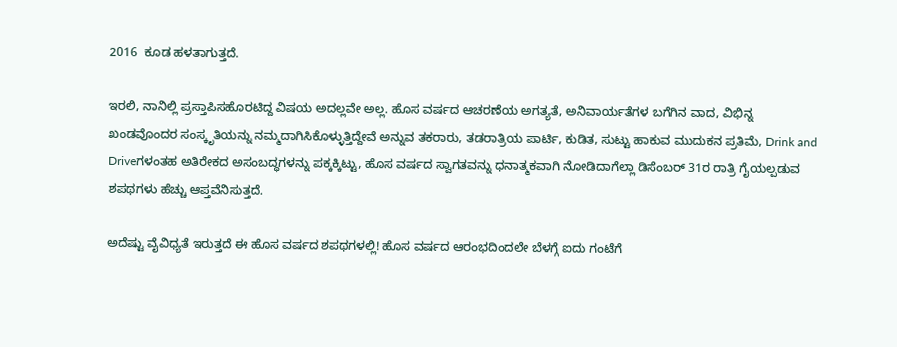2016  ಕೂಡ ಹಳತಾಗುತ್ತದೆ.

ಇರಲಿ, ನಾನಿಲ್ಲಿ ಪ್ರಸ್ತಾಪಿಸಹೊರಟಿದ್ದ ವಿಷಯ ಅದಲ್ಲವೇ ಅಲ್ಲ. ಹೊಸ ವರ್ಷದ ಆಚರಣೆಯ ಅಗತ್ಯತೆ, ಅನಿವಾರ್ಯತೆಗಳ ಬಗೆಗಿನ ವಾದ, ವಿಭಿನ್ನ ಖಂಡವೊಂದರ ಸಂಸ್ಕೃತಿಯನ್ನು ನಮ್ಮದಾಗಿಸಿಕೊಳ್ಳುತ್ತಿದ್ದೇವೆ ಅನ್ನುವ ತಕರಾರು, ತಡರಾತ್ರಿಯ ಪಾರ್ಟಿ, ಕುಡಿತ, ಸುಟ್ಟು ಹಾಕುವ ಮುದುಕನ ಪ್ರತಿಮೆ, Drink and Driveಗಳಂತಹ ಅತಿರೇಕದ ಅಸಂಬದ್ಧಗಳನ್ನು ಪಕ್ಕಕ್ಕಿಟ್ಟು, ಹೊಸ ವರ್ಷದ ಸ್ವಾಗತವನ್ನು ಧನಾತ್ಮಕವಾಗಿ ನೋಡಿದಾಗೆಲ್ಲಾ ಡಿಸೆಂಬರ್ 31ರ ರಾತ್ರಿ ಗೈಯಲ್ಪಡುವ ಶಪಥಗಳು ಹೆಚ್ಚು ಆಪ್ತವೆನಿಸುತ್ತದೆ.

ಅದೆಷ್ಟು ವೈವಿಧ್ಯತೆ ಇರುತ್ತದೆ ಈ ಹೊಸ ವರ್ಷದ ಶಪಥಗಳಲ್ಲಿ! ಹೊಸ ವರ್ಷದ ಆರಂಭದಿಂದಲೇ ಬೆಳಗ್ಗೆ ಐದು ಗಂಟೆಗೆ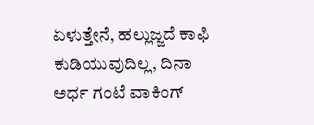ಏಳುತ್ತೇನೆ, ಹಲ್ಲುಜ್ಜದೆ ಕಾಫಿ ಕುಡಿಯುವುದಿಲ್ಲ, ದಿನಾ ಅರ್ಧ ಗಂಟೆ ವಾಕಿಂಗ್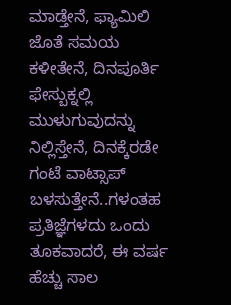ಮಾಡ್ತೇನೆ, ಫ್ಯಾಮಿಲಿ ಜೊತೆ ಸಮಯ ಕಳೀತೇನೆ, ದಿನಪೂರ್ತಿ ಫೇಸ್ಬುಕ್ನಲ್ಲಿ ಮುಳುಗುವುದನ್ನು ನಿಲ್ಲಿಸ್ತೇನೆ, ದಿನಕ್ಕೆರಡೇ ಗಂಟೆ ವಾಟ್ಸಾಪ್ ಬಳಸುತ್ತೇನೆ..ಗಳಂತಹ ಪ್ರತಿಜ್ಞೆಗಳದು ಒಂದು ತೂಕವಾದರೆ, ಈ ವರ್ಷ ಹೆಚ್ಚು ಸಾಲ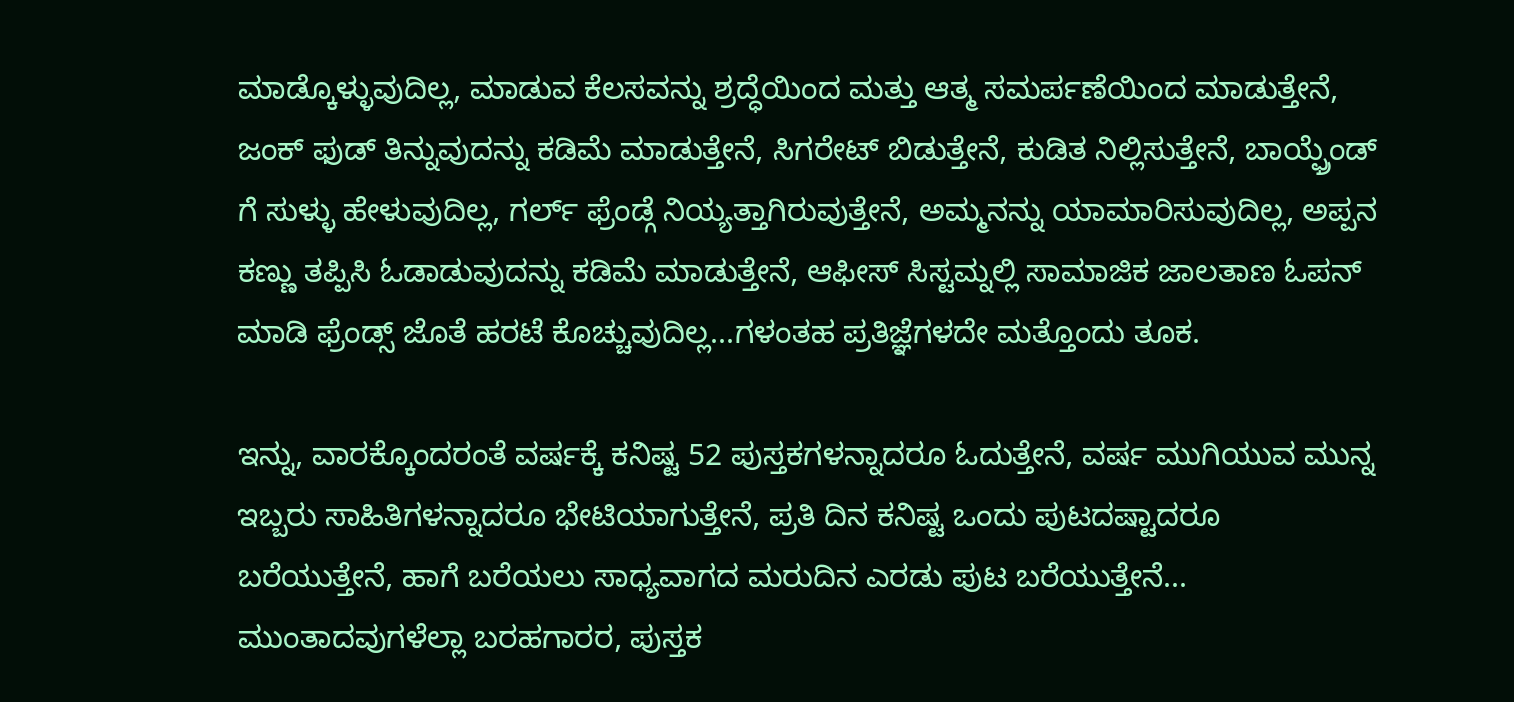ಮಾಡ್ಕೊಳ್ಳುವುದಿಲ್ಲ, ಮಾಡುವ ಕೆಲಸವನ್ನು ಶ್ರದ್ಧೆಯಿಂದ ಮತ್ತು ಆತ್ಮ ಸಮರ್ಪಣೆಯಿಂದ ಮಾಡುತ್ತೇನೆ, ಜಂಕ್ ಫುಡ್ ತಿನ್ನುವುದನ್ನು ಕಡಿಮೆ ಮಾಡುತ್ತೇನೆ, ಸಿಗರೇಟ್ ಬಿಡುತ್ತೇನೆ, ಕುಡಿತ ನಿಲ್ಲಿಸುತ್ತೇನೆ, ಬಾಯ್ಫ್ರೆಂಡ್ ಗೆ ಸುಳ್ಳು ಹೇಳುವುದಿಲ್ಲ, ಗರ್ಲ್ ಫ್ರೆಂಡ್ಗೆ ನಿಯ್ಯತ್ತಾಗಿರುವುತ್ತೇನೆ, ಅಮ್ಮನನ್ನು ಯಾಮಾರಿಸುವುದಿಲ್ಲ, ಅಪ್ಪನ ಕಣ್ಣು ತಪ್ಪಿಸಿ ಓಡಾಡುವುದನ್ನು ಕಡಿಮೆ ಮಾಡುತ್ತೇನೆ, ಆಫೀಸ್ ಸಿಸ್ಟಮ್ನಲ್ಲಿ ಸಾಮಾಜಿಕ ಜಾಲತಾಣ ಓಪನ್ ಮಾಡಿ ಫ್ರೆಂಡ್ಸ್ ಜೊತೆ ಹರಟೆ ಕೊಚ್ಚುವುದಿಲ್ಲ...ಗಳಂತಹ ಪ್ರತಿಜ್ಞೆಗಳದೇ ಮತ್ತೊಂದು ತೂಕ.

ಇನ್ನು, ವಾರಕ್ಕೊಂದರಂತೆ ವರ್ಷಕ್ಕೆ ಕನಿಷ್ಟ 52 ಪುಸ್ತಕಗಳನ್ನಾದರೂ ಓದುತ್ತೇನೆ, ವರ್ಷ ಮುಗಿಯುವ ಮುನ್ನ ಇಬ್ಬರು ಸಾಹಿತಿಗಳನ್ನಾದರೂ ಭೇಟಿಯಾಗುತ್ತೇನೆ, ಪ್ರತಿ ದಿನ ಕನಿಷ್ಟ ಒಂದು ಪುಟದಷ್ಟಾದರೂ ಬರೆಯುತ್ತೇನೆ, ಹಾಗೆ ಬರೆಯಲು ಸಾಧ್ಯವಾಗದ ಮರುದಿನ ಎರಡು ಪುಟ ಬರೆಯುತ್ತೇನೆ... ಮುಂತಾದವುಗಳೆಲ್ಲಾ ಬರಹಗಾರರ, ಪುಸ್ತಕ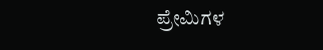ಪ್ರೇಮಿಗಳ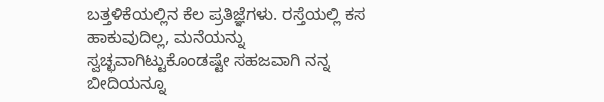ಬತ್ತಳಿಕೆಯಲ್ಲಿನ ಕೆಲ ಪ್ರತಿಜ್ಞೆಗಳು. ರಸ್ತೆಯಲ್ಲಿ ಕಸ ಹಾಕುವುದಿಲ್ಲ, ಮನೆಯನ್ನು ಸ್ವಚ್ಛವಾಗಿಟ್ಟುಕೊಂಡಷ್ಟೇ ಸಹಜವಾಗಿ ನನ್ನ ಬೀದಿಯನ್ನೂ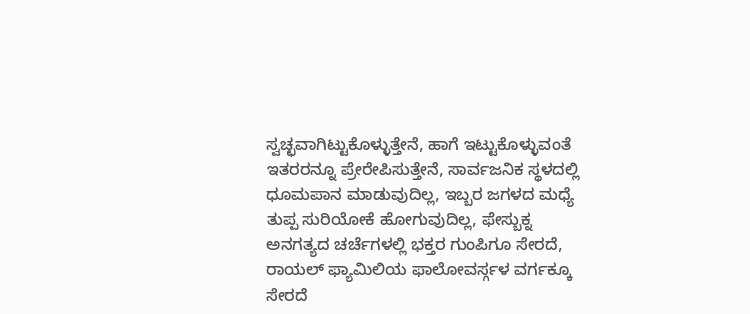ಸ್ವಚ್ಛವಾಗಿಟ್ಟುಕೊಳ್ಳುತ್ತೇನೆ, ಹಾಗೆ ಇಟ್ಟುಕೊಳ್ಳುವಂತೆ ಇತರರನ್ನೂ ಪ್ರೇರೇಪಿಸುತ್ತೇನೆ, ಸಾರ್ವಜನಿಕ ಸ್ಥಳದಲ್ಲಿ ಧೂಮಪಾನ ಮಾಡುವುದಿಲ್ಲ, ಇಬ್ಬರ ಜಗಳದ ಮಧ್ಯೆ ತುಪ್ಪ ಸುರಿಯೋಕೆ ಹೋಗುವುದಿಲ್ಲ, ಫೇಸ್ಬುಕ್ನ ಅನಗತ್ಯದ ಚರ್ಚೆಗಳಲ್ಲಿ ಭಕ್ತರ ಗುಂಪಿಗೂ ಸೇರದೆ, ರಾಯಲ್ ಫ್ಯಾಮಿಲಿಯ ಫಾಲೋವರ್ಸ್ಗಳ ವರ್ಗಕ್ಕೂ ಸೇರದೆ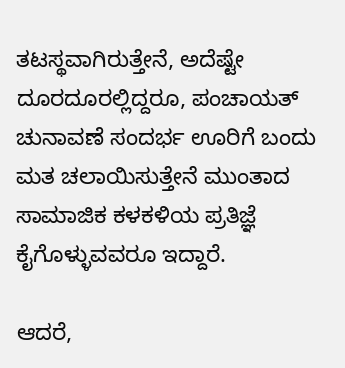ತಟಸ್ಥವಾಗಿರುತ್ತೇನೆ, ಅದೆಷ್ಟೇ ದೂರದೂರಲ್ಲಿದ್ದರೂ, ಪಂಚಾಯತ್ ಚುನಾವಣೆ ಸಂದರ್ಭ ಊರಿಗೆ ಬಂದು ಮತ ಚಲಾಯಿಸುತ್ತೇನೆ ಮುಂತಾದ ಸಾಮಾಜಿಕ ಕಳಕಳಿಯ ಪ್ರತಿಜ್ಞೆ ಕೈಗೊಳ್ಳುವವರೂ ಇದ್ದಾರೆ.

ಆದರೆ,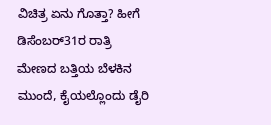ವಿಚಿತ್ರ ಏನು ಗೊತ್ತಾ? ಹೀಗೆ ಡಿಸೆಂಬರ್31ರ ರಾತ್ರಿ ಮೇಣದ ಬತ್ತಿಯ ಬೆಳಕಿನ ಮುಂದೆ, ಕೈಯಲ್ಲೊಂದು ಡೈರಿ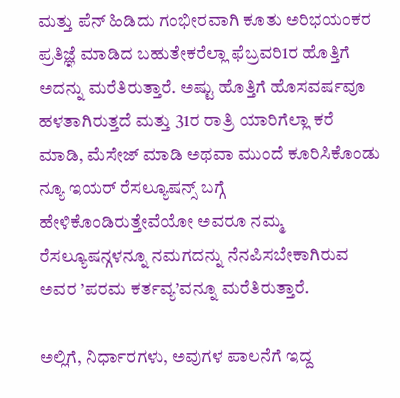ಮತ್ತು ಪೆನ್ ಹಿಡಿದು ಗಂಭೀರವಾಗಿ ಕೂತು ಅರಿಭಯಂಕರ ಪ್ರತಿಜ್ಞೆ ಮಾಡಿದ ಬಹುತೇಕರೆಲ್ಲಾ ಫೆಬ್ರವರಿ1ರ ಹೊತ್ತಿಗೆ ಅದನ್ನು ಮರೆತಿರುತ್ತಾರೆ. ಅಷ್ಟು ಹೊತ್ತಿಗೆ ಹೊಸವರ್ಷವೂ ಹಳತಾಗಿರುತ್ತದೆ ಮತ್ತು 31ರ ರಾತ್ರಿ ಯಾರಿಗೆಲ್ಲಾ ಕರೆ ಮಾಡಿ, ಮೆಸೇಜ್ ಮಾಡಿ ಅಥವಾ ಮುಂದೆ ಕೂರಿಸಿಕೊಂಡು  ನ್ಯೂ ಇಯರ್ ರೆಸಲ್ಯೂಷನ್ಸ್ ಬಗ್ಗೆ ಹೇಳಿಕೊಂಡಿರುತ್ತೇವೆಯೋ ಅವರೂ ನಮ್ಮ ರೆಸಲ್ಯೂಷನ್ಗಳನ್ನೂ ನಮಗದನ್ನು ನೆನಪಿಸಬೇಕಾಗಿರುವ ಅವರ ’ಪರಮ ಕರ್ತವ್ಯ’ವನ್ನೂ ಮರೆತಿರುತ್ತಾರೆ.

ಅಲ್ಲಿಗೆ, ನಿರ್ಧಾರಗಳು, ಅವುಗಳ ಪಾಲನೆಗೆ ಇದ್ದ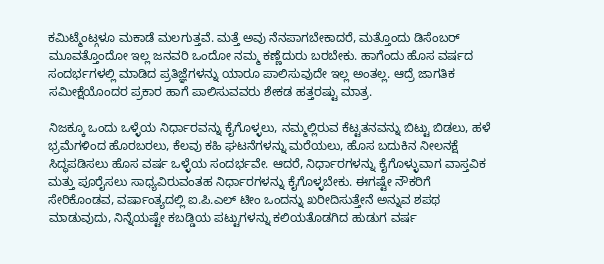ಕಮಿಟ್ಮೆಂಟ್ಗಳೂ ಮಕಾಡೆ ಮಲಗುತ್ತವೆ. ಮತ್ತೆ ಅವು ನೆನಪಾಗಬೇಕಾದರೆ, ಮತ್ತೊಂದು ಡಿಸೆಂಬರ್ ಮೂವತ್ತೊಂದೋ ಇಲ್ಲ ಜನವರಿ ಒಂದೋ ನಮ್ಮ ಕಣ್ಣೆದುರು ಬರಬೇಕು. ಹಾಗೆಂದು ಹೊಸ ವರ್ಷದ ಸಂದರ್ಭಗಳಲ್ಲಿ ಮಾಡಿದ ಪ್ರತಿಜ್ಞೆಗಳನ್ನು ಯಾರೂ ಪಾಲಿಸುವುದೇ ಇಲ್ಲ ಅಂತಲ್ಲ. ಆದ್ರೆ ಜಾಗತಿಕ ಸಮೀಕ್ಷೆಯೊಂದರ ಪ್ರಕಾರ ಹಾಗೆ ಪಾಲಿಸುವವರು ಶೇಕಡ ಹತ್ತರಷ್ಟು ಮಾತ್ರ.

ನಿಜಕ್ಕೂ ಒಂದು ಒಳ್ಳೆಯ ನಿರ್ಧಾರವನ್ನು ಕೈಗೊಳ್ಳಲು, ನಮ್ಮಲ್ಲಿರುವ ಕೆಟ್ಟತನವನ್ನು ಬಿಟ್ಟು ಬಿಡಲು, ಹಳೆ ಭ್ರಮೆಗಳಿಂದ ಹೊರಬರಲು, ಕೆಲವು ಕಹಿ ಘಟನೆಗಳನ್ನು ಮರೆಯಲು, ಹೊಸ ಬದುಕಿನ ನೀಲನಕ್ಷೆ ಸಿದ್ಧಪಡಿಸಲು ಹೊಸ ವರ್ಷ ಒಳ್ಳೆಯ ಸಂದರ್ಭವೇ. ಆದರೆ, ನಿರ್ಧಾರಗಳನ್ನು ಕೈಗೊಳ್ಳುವಾಗ ವಾಸ್ತವಿಕ ಮತ್ತು ಪೂರೈಸಲು ಸಾಧ್ಯವಿರುವಂತಹ ನಿರ್ಧಾರಗಳನ್ನು ಕೈಗೊಳ್ಳಬೇಕು. ಈಗಷ್ಟೇ ನೌಕರಿಗೆ ಸೇರಿಕೊಂಡವ, ವರ್ಷಾಂತ್ಯದಲ್ಲಿ ಐ.ಪಿ.ಎಲ್ ಟೀಂ ಒಂದನ್ನು ಖರೀದಿಸುತ್ತೇನೆ ಅನ್ನುವ ಶಪಥ ಮಾಡುವುದು, ನಿನ್ನೆಯಷ್ಟೇ ಕಬಡ್ಡಿಯ ಪಟ್ಟುಗಳನ್ನು ಕಲಿಯತೊಡಗಿದ ಹುಡುಗ ವರ್ಷ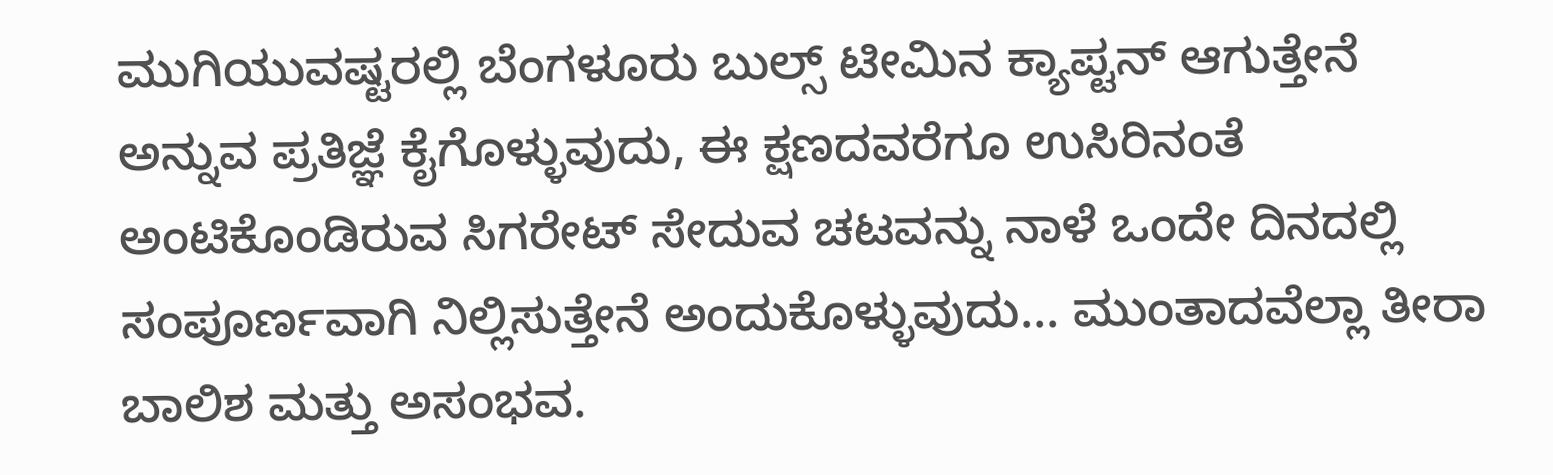ಮುಗಿಯುವಷ್ಟರಲ್ಲಿ ಬೆಂಗಳೂರು ಬುಲ್ಸ್ ಟೀಮಿನ ಕ್ಯಾಪ್ಟನ್ ಆಗುತ್ತೇನೆ ಅನ್ನುವ ಪ್ರತಿಜ್ಞೆ ಕೈಗೊಳ್ಳುವುದು, ಈ ಕ್ಷಣದವರೆಗೂ ಉಸಿರಿನಂತೆ ಅಂಟಿಕೊಂಡಿರುವ ಸಿಗರೇಟ್ ಸೇದುವ ಚಟವನ್ನು ನಾಳೆ ಒಂದೇ ದಿನದಲ್ಲಿ ಸಂಪೂರ್ಣವಾಗಿ ನಿಲ್ಲಿಸುತ್ತೇನೆ ಅಂದುಕೊಳ್ಳುವುದು... ಮುಂತಾದವೆಲ್ಲಾ ತೀರಾ ಬಾಲಿಶ ಮತ್ತು ಅಸಂಭವ.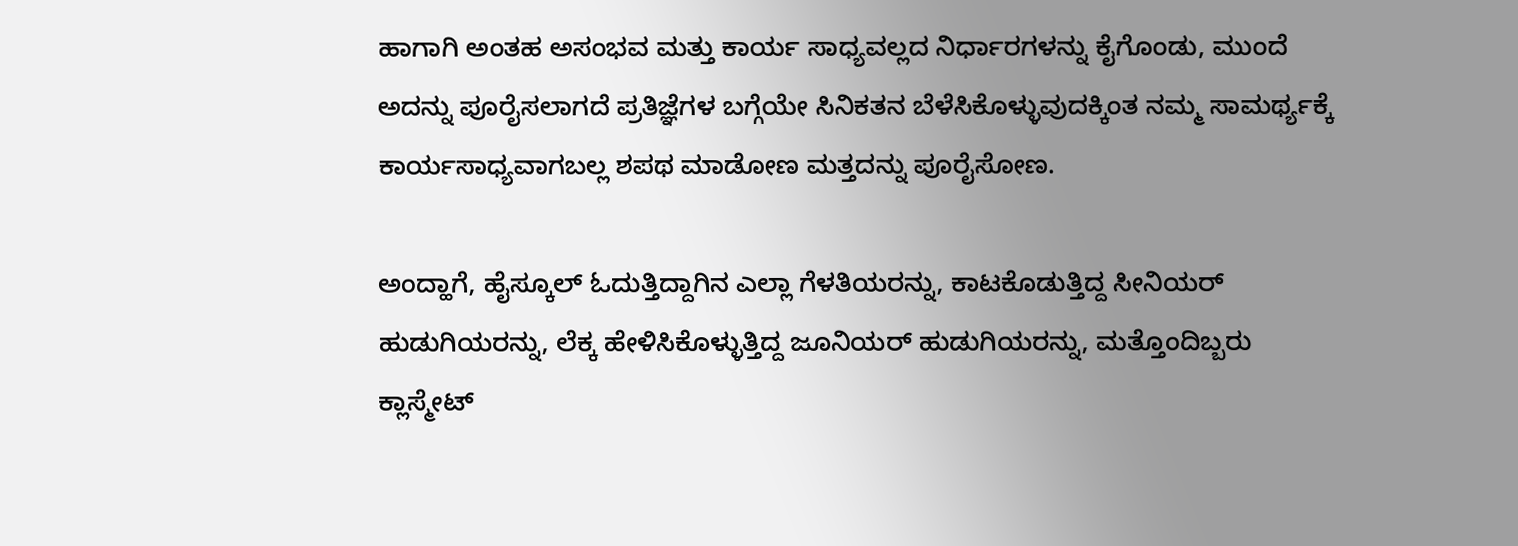ಹಾಗಾಗಿ ಅಂತಹ ಅಸಂಭವ ಮತ್ತು ಕಾರ್ಯ ಸಾಧ್ಯವಲ್ಲದ ನಿರ್ಧಾರಗಳನ್ನು ಕೈಗೊಂಡು, ಮುಂದೆ ಅದನ್ನು ಪೂರೈಸಲಾಗದೆ ಪ್ರತಿಜ್ಞೆಗಳ ಬಗ್ಗೆಯೇ ಸಿನಿಕತನ ಬೆಳೆಸಿಕೊಳ್ಳುವುದಕ್ಕಿಂತ ನಮ್ಮ ಸಾಮರ್ಥ್ಯಕ್ಕೆ ಕಾರ್ಯಸಾಧ್ಯವಾಗಬಲ್ಲ ಶಪಥ ಮಾಡೋಣ ಮತ್ತದನ್ನು ಪೂರೈಸೋಣ.

ಅಂದ್ಹಾಗೆ, ಹೈಸ್ಕೂಲ್ ಓದುತ್ತಿದ್ದಾಗಿನ ಎಲ್ಲಾ ಗೆಳತಿಯರನ್ನು, ಕಾಟಕೊಡುತ್ತಿದ್ದ ಸೀನಿಯರ್ ಹುಡುಗಿಯರನ್ನು, ಲೆಕ್ಕ ಹೇಳಿಸಿಕೊಳ್ಳುತ್ತಿದ್ದ ಜೂನಿಯರ್ ಹುಡುಗಿಯರನ್ನು, ಮತ್ತೊಂದಿಬ್ಬರು ಕ್ಲಾಸ್ಮೇಟ್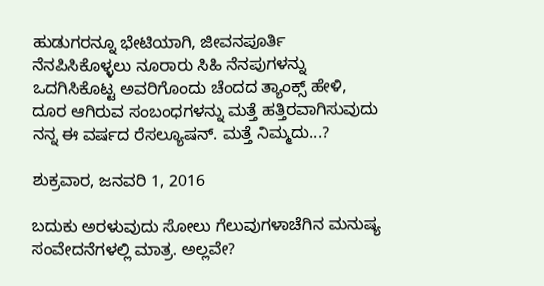ಹುಡುಗರನ್ನೂ ಭೇಟಿಯಾಗಿ, ಜೀವನಪೂರ್ತಿ ನೆನಪಿಸಿಕೊಳ್ಳಲು ನೂರಾರು ಸಿಹಿ ನೆನಪುಗಳನ್ನು ಒದಗಿಸಿಕೊಟ್ಟ ಅವರಿಗೊಂದು ಚೆಂದದ ತ್ಯಾಂಕ್ಸ್ ಹೇಳಿ, ದೂರ ಆಗಿರುವ ಸಂಬಂಧಗಳನ್ನು ಮತ್ತೆ ಹತ್ತಿರವಾಗಿಸುವುದು ನನ್ನ ಈ ವರ್ಷದ ರೆಸಲ್ಯೂಷನ್. ಮತ್ತೆ ನಿಮ್ಮದು...?

ಶುಕ್ರವಾರ, ಜನವರಿ 1, 2016

ಬದುಕು ಅರಳುವುದು ಸೋಲು ಗೆಲುವುಗಳಾಚೆಗಿನ ಮನುಷ್ಯ ಸಂವೇದನೆಗಳಲ್ಲಿ ಮಾತ್ರ. ಅಲ್ಲವೇ?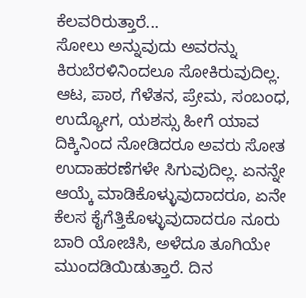ಕೆಲವರಿರುತ್ತಾರೆ...
ಸೋಲು ಅನ್ನುವುದು ಅವರನ್ನು ಕಿರುಬೆರಳಿನಿಂದಲೂ ಸೋಕಿರುವುದಿಲ್ಲ. ಆಟ, ಪಾಠ, ಗೆಳೆತನ, ಪ್ರೇಮ, ಸಂಬಂಧ, ಉದ್ಯೋಗ, ಯಶಸ್ಸು ಹೀಗೆ ಯಾವ ದಿಕ್ಕಿನಿಂದ ನೋಡಿದರೂ ಅವರು ಸೋತ ಉದಾಹರಣೆಗಳೇ ಸಿಗುವುದಿಲ್ಲ. ಏನನ್ನೇ ಆಯ್ಕೆ ಮಾಡಿಕೊಳ್ಳುವುದಾದರೂ, ಏನೇ ಕೆಲಸ ಕೈಗೆತ್ತಿಕೊಳ್ಳುವುದಾದರೂ ನೂರು ಬಾರಿ ಯೋಚಿಸಿ, ಅಳೆದೂ ತೂಗಿಯೇ ಮುಂದಡಿಯಿಡುತ್ತಾರೆ. ದಿನ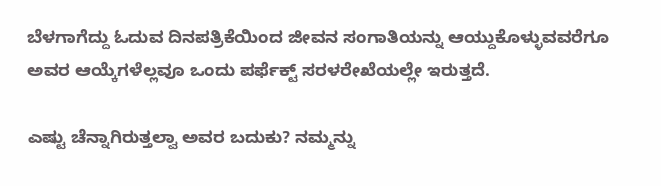ಬೆಳಗಾಗೆದ್ದು ಓದುವ ದಿನಪತ್ರಿಕೆಯಿಂದ ಜೀವನ ಸಂಗಾತಿಯನ್ನು ಆಯ್ದುಕೊಳ್ಳುವವರೆಗೂ ಅವರ ಆಯ್ಕೆಗಳೆಲ್ಲವೂ ಒಂದು ಪರ್ಫೆಕ್ಟ್ ಸರಳರೇಖೆಯಲ್ಲೇ ಇರುತ್ತದೆ.

ಎಷ್ಟು ಚೆನ್ನಾಗಿರುತ್ತಲ್ವಾ ಅವರ ಬದುಕು? ನಮ್ಮನ್ನು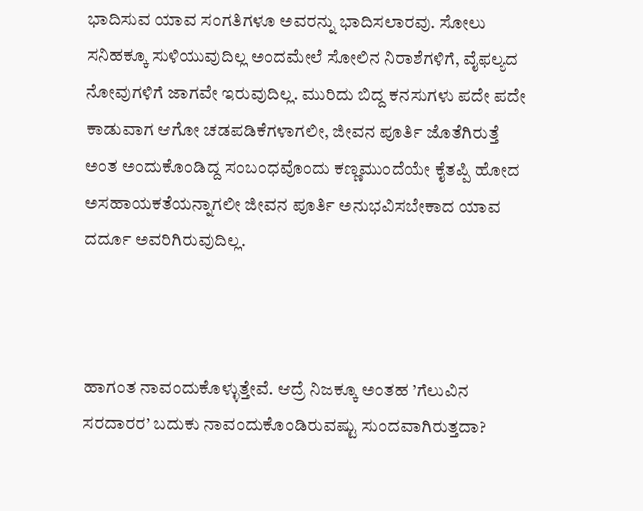ಭಾದಿಸುವ ಯಾವ ಸಂಗತಿಗಳೂ ಅವರನ್ನು ಭಾದಿಸಲಾರವು. ಸೋಲು ಸನಿಹಕ್ಕೂ ಸುಳಿಯುವುದಿಲ್ಲ ಅಂದಮೇಲೆ ಸೋಲಿನ ನಿರಾಶೆಗಳಿಗೆ, ವೈಫಲ್ಯದ ನೋವುಗಳಿಗೆ ಜಾಗವೇ ಇರುವುದಿಲ್ಲ. ಮುರಿದು ಬಿದ್ದ ಕನಸುಗಳು ಪದೇ ಪದೇ ಕಾಡುವಾಗ ಆಗೋ ಚಡಪಡಿಕೆಗಳಾಗಲೀ, ಜೀವನ ಪೂರ್ತಿ ಜೊತೆಗಿರುತ್ತೆ ಅಂತ ಅಂದುಕೊಂಡಿದ್ದ ಸಂಬಂಧವೊಂದು ಕಣ್ಣಮುಂದೆಯೇ ಕೈತಪ್ಪಿ ಹೋದ ಅಸಹಾಯಕತೆಯನ್ನಾಗಲೀ ಜೀವನ ಪೂರ್ತಿ ಅನುಭವಿಸಬೇಕಾದ ಯಾವ ದರ್ದೂ ಅವರಿಗಿರುವುದಿಲ್ಲ.



ಹಾಗಂತ ನಾವಂದುಕೊಳ್ಳುತ್ತೇವೆ. ಆದ್ರೆ ನಿಜಕ್ಕೂ ಅಂತಹ ’ಗೆಲುವಿನ ಸರದಾರರ’ ಬದುಕು ನಾವಂದುಕೊಂಡಿರುವಷ್ಟು ಸುಂದವಾಗಿರುತ್ತದಾ?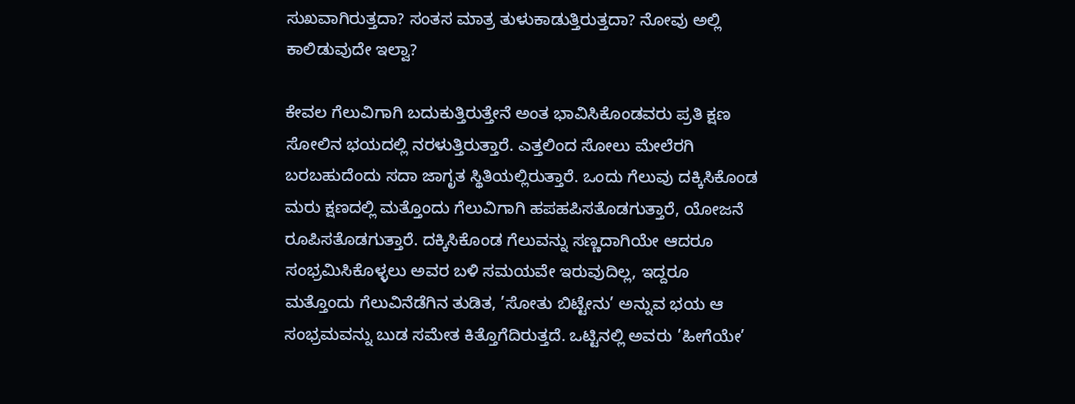ಸುಖವಾಗಿರುತ್ತದಾ? ಸಂತಸ ಮಾತ್ರ ತುಳುಕಾಡುತ್ತಿರುತ್ತದಾ? ನೋವು ಅಲ್ಲಿ ಕಾಲಿಡುವುದೇ ಇಲ್ವಾ?

ಕೇವಲ ಗೆಲುವಿಗಾಗಿ ಬದುಕುತ್ತಿರುತ್ತೇನೆ ಅಂತ ಭಾವಿಸಿಕೊಂಡವರು ಪ್ರತಿ ಕ್ಷಣ ಸೋಲಿನ ಭಯದಲ್ಲಿ ನರಳುತ್ತಿರುತ್ತಾರೆ. ಎತ್ತಲಿಂದ ಸೋಲು ಮೇಲೆರಗಿ ಬರಬಹುದೆಂದು ಸದಾ ಜಾಗೃತ ಸ್ಥಿತಿಯಲ್ಲಿರುತ್ತಾರೆ. ಒಂದು ಗೆಲುವು ದಕ್ಕಿಸಿಕೊಂಡ ಮರು ಕ್ಷಣದಲ್ಲಿ ಮತ್ತೊಂದು ಗೆಲುವಿಗಾಗಿ ಹಪಹಪಿಸತೊಡಗುತ್ತಾರೆ, ಯೋಜನೆ ರೂಪಿಸತೊಡಗುತ್ತಾರೆ. ದಕ್ಕಿಸಿಕೊಂಡ ಗೆಲುವನ್ನು ಸಣ್ಣದಾಗಿಯೇ ಆದರೂ ಸಂಭ್ರಮಿಸಿಕೊಳ್ಳಲು ಅವರ ಬಳಿ ಸಮಯವೇ ಇರುವುದಿಲ್ಲ, ಇದ್ದರೂ ಮತ್ತೊಂದು ಗೆಲುವಿನೆಡೆಗಿನ ತುಡಿತ, ’ಸೋತು ಬಿಟ್ಟೇನು’ ಅನ್ನುವ ಭಯ ಆ ಸಂಭ್ರಮವನ್ನು ಬುಡ ಸಮೇತ ಕಿತ್ತೊಗೆದಿರುತ್ತದೆ. ಒಟ್ಟಿನಲ್ಲಿ ಅವರು ’ಹೀಗೆಯೇ’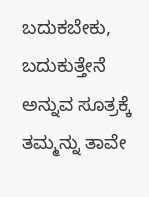ಬದುಕಬೇಕು, ಬದುಕುತ್ತೇನೆ ಅನ್ನುವ ಸೂತ್ರಕ್ಕೆ ತಮ್ಮನ್ನು ತಾವೇ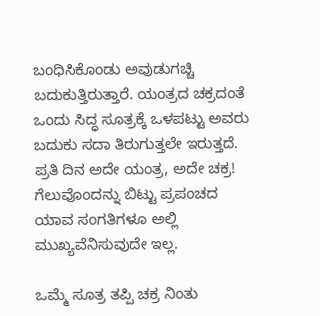ಬಂಧಿಸಿಕೊಂಡು ಅವುಡುಗಚ್ಚಿ ಬದುಕುತ್ತಿರುತ್ತಾರೆ. ಯಂತ್ರದ ಚಕ್ರದಂತೆ ಒಂದು ಸಿದ್ಧ ಸೂತ್ರಕ್ಕೆ ಒಳಪಟ್ಟು ಅವರು ಬದುಕು ಸದಾ ತಿರುಗುತ್ತಲೇ ಇರುತ್ತದೆ. ಪ್ರತಿ ದಿನ ಅದೇ ಯಂತ್ರ, ಅದೇ ಚಕ್ರ! ಗೆಲುವೊಂದನ್ನು ಬಿಟ್ಟು ಪ್ರಪಂಚದ ಯಾವ ಸಂಗತಿಗಳೂ ಅಲ್ಲಿ ಮುಖ್ಯವೆನಿಸುವುದೇ ಇಲ್ಲ.

ಒಮ್ಮೆ ಸೂತ್ರ ತಪ್ಪಿ ಚಕ್ರ ನಿಂತು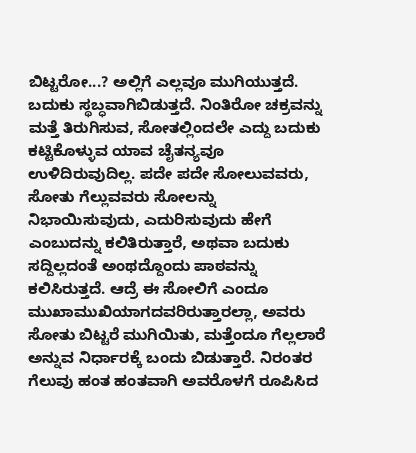ಬಿಟ್ಟರೋ...? ಅಲ್ಲಿಗೆ ಎಲ್ಲವೂ ಮುಗಿಯುತ್ತದೆ. ಬದುಕು ಸ್ಥಬ್ಧವಾಗಿಬಿಡುತ್ತದೆ. ನಿಂತಿರೋ ಚಕ್ರವನ್ನು ಮತ್ತೆ ತಿರುಗಿಸುವ, ಸೋತಲ್ಲಿಂದಲೇ ಎದ್ದು ಬದುಕು ಕಟ್ಟಿಕೊಳ್ಳುವ ಯಾವ ಚೈತನ್ಯವೂ ಉಳಿದಿರುವುದಿಲ್ಲ. ಪದೇ ಪದೇ ಸೋಲುವವರು, ಸೋತು ಗೆಲ್ಲುವವರು ಸೋಲನ್ನು ನಿಭಾಯಿಸುವುದು, ಎದುರಿಸುವುದು ಹೇಗೆ ಎಂಬುದನ್ನು ಕಲಿತಿರುತ್ತಾರೆ, ಅಥವಾ ಬದುಕು ಸದ್ದಿಲ್ಲದಂತೆ ಅಂಥದ್ದೊಂದು ಪಾಠವನ್ನು ಕಲಿಸಿರುತ್ತದೆ. ಆದ್ರೆ ಈ ಸೋಲಿಗೆ ಎಂದೂ ಮುಖಾಮುಖಿಯಾಗದವರಿರುತ್ತಾರಲ್ಲಾ, ಅವರು ಸೋತು ಬಿಟ್ಟರೆ ಮುಗಿಯಿತು, ಮತ್ತೆಂದೂ ಗೆಲ್ಲಲಾರೆ ಅನ್ನುವ ನಿರ್ಧಾರಕ್ಕೆ ಬಂದು ಬಿಡುತ್ತಾರೆ. ನಿರಂತರ ಗೆಲುವು ಹಂತ ಹಂತವಾಗಿ ಅವರೊಳಗೆ ರೂಪಿಸಿದ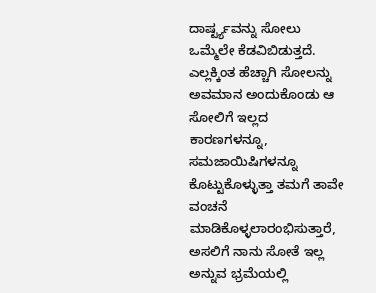ದಾರ್ಷ್ಟ್ಯವನ್ನು ಸೋಲು ಒಮ್ಮೆಲೇ ಕೆಡವಿಬಿಡುತ್ತದೆ. ಎಲ್ಲಕ್ಕಿಂತ ಹೆಚ್ಚಾಗಿ ಸೋಲನ್ನು ಅವಮಾನ ಅಂದುಕೊಂಡು ಆ ಸೋಲಿಗೆ ಇಲ್ಲದ ಕಾರಣಗಳನ್ನೂ, ಸಮಜಾಯಿಷಿಗಳನ್ನೂ ಕೊಟ್ಟುಕೊಳ್ಳುತ್ತಾ ತಮಗೆ ತಾವೇ ವಂಚನೆ ಮಾಡಿಕೊಳ್ಳಲಾರಂಭಿಸುತ್ತಾರೆ, ಅಸಲಿಗೆ ನಾನು ಸೋತೆ ಇಲ್ಲ ಅನ್ನುವ ಭ್ರಮೆಯಲ್ಲಿ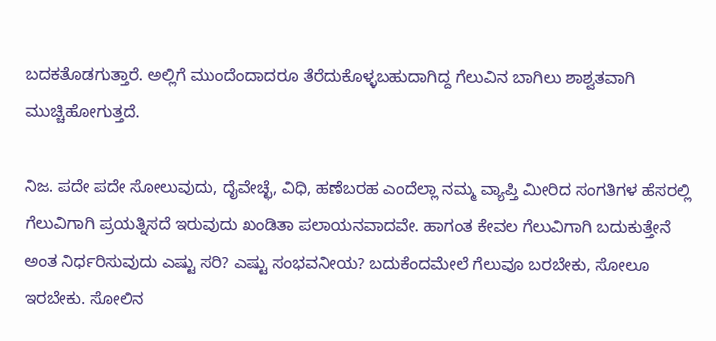ಬದಕತೊಡಗುತ್ತಾರೆ. ಅಲ್ಲಿಗೆ ಮುಂದೆಂದಾದರೂ ತೆರೆದುಕೊಳ್ಳಬಹುದಾಗಿದ್ದ ಗೆಲುವಿನ ಬಾಗಿಲು ಶಾಶ್ವತವಾಗಿ ಮುಚ್ಚಿಹೋಗುತ್ತದೆ.

ನಿಜ. ಪದೇ ಪದೇ ಸೋಲುವುದು, ದೈವೇಚ್ಛೆ, ವಿಧಿ, ಹಣೆಬರಹ ಎಂದೆಲ್ಲಾ ನಮ್ಮ ವ್ಯಾಪ್ತಿ ಮೀರಿದ ಸಂಗತಿಗಳ ಹೆಸರಲ್ಲಿ ಗೆಲುವಿಗಾಗಿ ಪ್ರಯತ್ನಿಸದೆ ಇರುವುದು ಖಂಡಿತಾ ಪಲಾಯನವಾದವೇ. ಹಾಗಂತ ಕೇವಲ ಗೆಲುವಿಗಾಗಿ ಬದುಕುತ್ತೇನೆ ಅಂತ ನಿರ್ಧರಿಸುವುದು ಎಷ್ಟು ಸರಿ? ಎಷ್ಟು ಸಂಭವನೀಯ? ಬದುಕೆಂದಮೇಲೆ ಗೆಲುವೂ ಬರಬೇಕು, ಸೋಲೂ ಇರಬೇಕು. ಸೋಲಿನ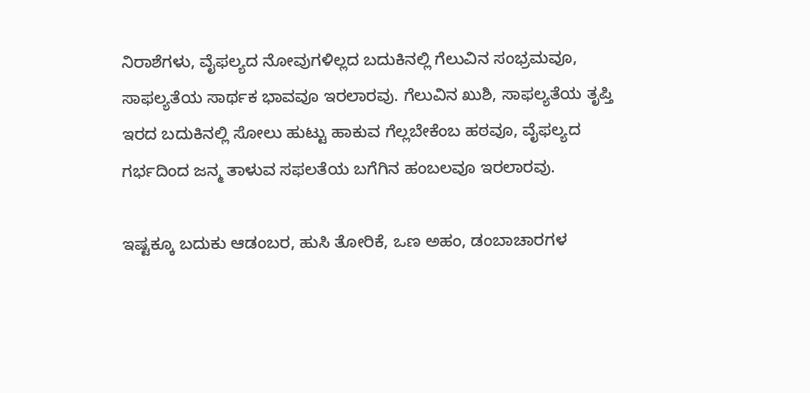ನಿರಾಶೆಗಳು, ವೈಫಲ್ಯದ ನೋವುಗಳಿಲ್ಲದ ಬದುಕಿನಲ್ಲಿ ಗೆಲುವಿನ ಸಂಭ್ರಮವೂ, ಸಾಫಲ್ಯತೆಯ ಸಾರ್ಥಕ ಭಾವವೂ ಇರಲಾರವು. ಗೆಲುವಿನ ಖುಶಿ, ಸಾಫಲ್ಯತೆಯ ತೃಪ್ತಿ ಇರದ ಬದುಕಿನಲ್ಲಿ ಸೋಲು ಹುಟ್ಟು ಹಾಕುವ ಗೆಲ್ಲಬೇಕೆಂಬ ಹಠವೂ, ವೈಫಲ್ಯದ ಗರ್ಭದಿಂದ ಜನ್ಮ ತಾಳುವ ಸಫಲತೆಯ ಬಗೆಗಿನ ಹಂಬಲವೂ ಇರಲಾರವು.

ಇಷ್ಟಕ್ಕೂ ಬದುಕು ಆಡಂಬರ, ಹುಸಿ ತೋರಿಕೆ, ಒಣ ಅಹಂ, ಡಂಬಾಚಾರಗಳ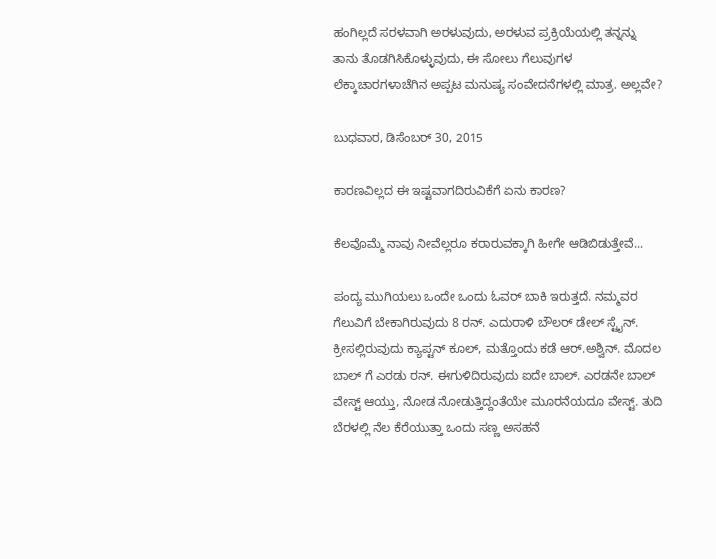ಹಂಗಿಲ್ಲದೆ ಸರಳವಾಗಿ ಅರಳುವುದು, ಅರಳುವ ಪ್ರಕ್ರಿಯೆಯಲ್ಲಿ ತನ್ನನ್ನು ತಾನು ತೊಡಗಿಸಿಕೊಳ್ಳುವುದು, ಈ ಸೋಲು ಗೆಲುವುಗಳ ಲೆಕ್ಕಾಚಾರಗಳಾಚೆಗಿನ ಅಪ್ಪಟ ಮನುಷ್ಯ ಸಂವೇದನೆಗಳಲ್ಲಿ ಮಾತ್ರ. ಅಲ್ಲವೇ?

ಬುಧವಾರ, ಡಿಸೆಂಬರ್ 30, 2015

ಕಾರಣವಿಲ್ಲದ ಈ ಇಷ್ಟವಾಗದಿರುವಿಕೆಗೆ ಏನು ಕಾರಣ?

ಕೆಲವೊಮ್ಮೆ ನಾವು ನೀವೆಲ್ಲರೂ ಕರಾರುವಕ್ಕಾಗಿ ಹೀಗೇ ಆಡಿಬಿಡುತ್ತೇವೆ...

ಪಂದ್ಯ ಮುಗಿಯಲು ಒಂದೇ ಒಂದು ಓವರ್ ಬಾಕಿ ಇರುತ್ತದೆ. ನಮ್ಮವರ ಗೆಲುವಿಗೆ ಬೇಕಾಗಿರುವುದು 8 ರನ್. ಎದುರಾಳಿ ಬೌಲರ್ ಡೇಲ್ ಸ್ಟೈನ್. ಕ್ರೀಸಲ್ಲಿರುವುದು ಕ್ಯಾಪ್ಟನ್ ಕೂಲ್, ಮತ್ತೊಂದು ಕಡೆ ಆರ್.ಅಶ್ವಿನ್. ಮೊದಲ ಬಾಲ್ ಗೆ ಎರಡು ರನ್. ಈಗುಳಿದಿರುವುದು ಐದೇ ಬಾಲ್. ಎರಡನೇ ಬಾಲ್ ವೇಸ್ಟ್ ಆಯ್ತು, ನೋಡ ನೋಡುತ್ತಿದ್ದಂತೆಯೇ ಮೂರನೆಯದೂ ವೇಸ್ಟ್. ತುದಿ ಬೆರಳಲ್ಲಿ ನೆಲ ಕೆರೆಯುತ್ತಾ ಒಂದು ಸಣ್ಣ ಅಸಹನೆ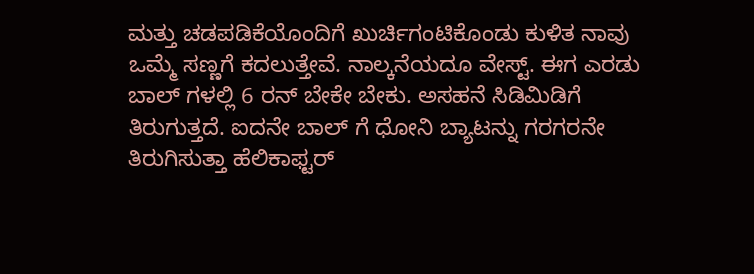ಮತ್ತು ಚಡಪಡಿಕೆಯೊಂದಿಗೆ ಖುರ್ಚಿಗಂಟಿಕೊಂಡು ಕುಳಿತ ನಾವು ಒಮ್ಮೆ ಸಣ್ಣಗೆ ಕದಲುತ್ತೇವೆ. ನಾಲ್ಕನೆಯದೂ ವೇಸ್ಟ್. ಈಗ ಎರಡು ಬಾಲ್ ಗಳಲ್ಲಿ 6 ರನ್ ಬೇಕೇ ಬೇಕು. ಅಸಹನೆ ಸಿಡಿಮಿಡಿಗೆ ತಿರುಗುತ್ತದೆ. ಐದನೇ ಬಾಲ್ ಗೆ ಧೋನಿ ಬ್ಯಾಟನ್ನು ಗರಗರನೇ ತಿರುಗಿಸುತ್ತಾ ಹೆಲಿಕಾಫ್ಟರ್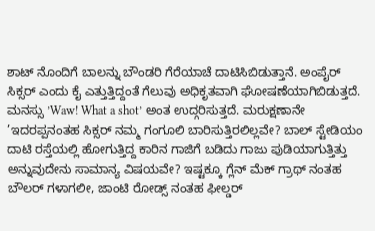ಶಾಟ್ ನೊಂದಿಗೆ ಬಾಲನ್ನು ಬೌಂಡರಿ ಗೆರೆಯಾಚೆ ದಾಟಿಸಿಬಿಡುತ್ತಾನೆ. ಅಂಪೈರ್ ಸಿಕ್ಸರ್ ಎಂದು ಕೈ ಎತ್ತುತ್ತಿದ್ದಂತೆ ಗೆಲುವು ಅಧಿಕೃತವಾಗಿ ಘೋಷಣೆಯಾಗಿಬಿಡುತ್ತದೆ. ಮನಸ್ಸು ’Waw! What a shot’ ಅಂತ ಉದ್ಗರಿಸುತ್ತದೆ. ಮರುಕ್ಷಣಾನೇ ’ಇದರಪ್ಪನಂತಹ ಸಿಕ್ಸರ್ ನಮ್ಮ ಗಂಗೂಲಿ ಬಾರಿಸುತ್ತಿರಲಿಲ್ಲವೇ? ಬಾಲ್ ಸ್ಟೇಡಿಯಂ ದಾಟಿ ರಸ್ತೆಯಲ್ಲಿ ಹೋಗುತ್ತಿದ್ದ ಕಾರಿನ ಗಾಜಿಗೆ ಬಡಿದು ಗಾಜು ಪುಡಿಯಾಗುತ್ತಿತ್ತು ಅನ್ನುವುದೇನು ಸಾಮಾನ್ಯ ವಿಷಯವೇ? ಇಷ್ಟಕ್ಕೂ ಗ್ಲೆನ್ ಮೆಕ್ ಗ್ರಾಥ್ ನಂತಹ ಬೌಲರ್ ಗಳಾಗಲೀ, ಜಾಂಟಿ ರೋಡ್ಸ್ ನಂತಹ ಫೀಲ್ಡರ್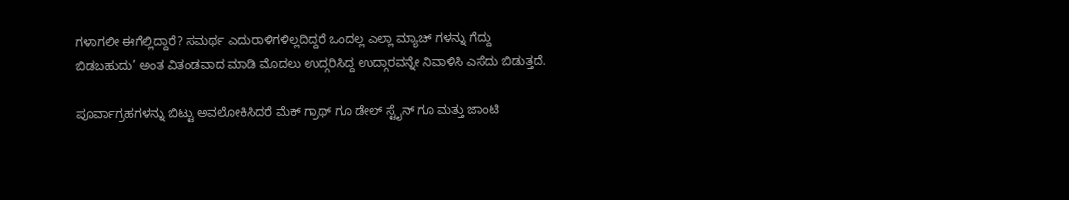ಗಳಾಗಲೀ ಈಗೆಲ್ಲಿದ್ದಾರೆ? ಸಮರ್ಥ ಎದುರಾಳಿಗಳಿಲ್ಲದಿದ್ದರೆ ಒಂದಲ್ಲ ಎಲ್ಲಾ ಮ್ಯಾಚ್ ಗಳನ್ನು ಗೆದ್ದು ಬಿಡಬಹುದು’ ಅಂತ ವಿತಂಡವಾದ ಮಾಡಿ ಮೊದಲು ಉದ್ಗರಿಸಿದ್ದ ಉದ್ಗಾರವನ್ನೇ ನಿವಾಳಿಸಿ ಎಸೆದು ಬಿಡುತ್ತದೆ.

ಪೂರ್ವಾಗ್ರಹಗಳನ್ನು ಬಿಟ್ಟು ಅವಲೋಕಿಸಿದರೆ ಮೆಕ್ ಗ್ರಾಥ್ ಗೂ ಡೇಲ್ ಸ್ಟೈನ್ ಗೂ ಮತ್ತು ಜಾಂಟಿ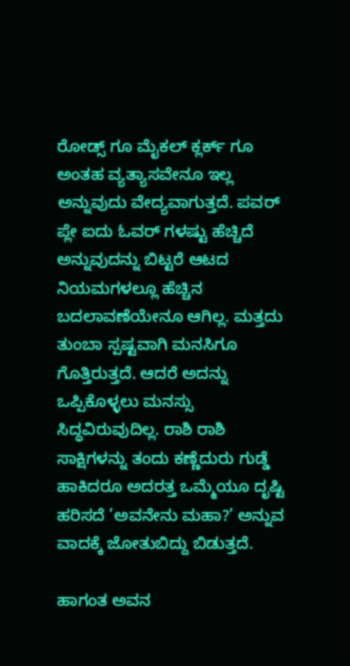ರೋಡ್ಸ್ ಗೂ ಮೈಕಲ್ ಕ್ಲರ್ಕ್ ಗೂ ಅಂತಹ ವ್ಯತ್ಯಾಸವೇನೂ ಇಲ್ಲ ಅನ್ನುವುದು ವೇದ್ಯವಾಗುತ್ತದೆ. ಪವರ್ ಪ್ಲೇ ಐದು ಓವರ್ ಗಳಷ್ಟು ಹೆಚ್ಚಿದೆ ಅನ್ನುವುದನ್ನು ಬಿಟ್ಟರೆ ಆಟದ ನಿಯಮಗಳಲ್ಲೂ ಹೆಚ್ಚಿನ ಬದಲಾವಣೆಯೇನೂ ಆಗಿಲ್ಲ. ಮತ್ತದು ತುಂಬಾ ಸ್ಪಷ್ಟವಾಗಿ ಮನಸಿಗೂ ಗೊತ್ತಿರುತ್ತದೆ. ಆದರೆ ಅದನ್ನು ಒಪ್ಪಿಕೊಳ್ಳಲು ಮನಸ್ಸು ಸಿದ್ಧವಿರುವುದಿಲ್ಲ. ರಾಶಿ ರಾಶಿ ಸಾಕ್ಷಿಗಳನ್ನು ತಂದು ಕಣ್ಣೆದುರು ಗುಡ್ಡೆ ಹಾಕಿದರೂ ಅದರತ್ತ ಒಮ್ಮೆಯೂ ದೃಷ್ಟಿ ಹರಿಸದೆ ’ಅವನೇನು ಮಹಾ?’ ಅನ್ನುವ ವಾದಕ್ಕೆ ಜೋತುಬಿದ್ದು ಬಿಡುತ್ತದೆ.

ಹಾಗಂತ ಅವನ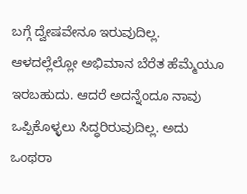ಬಗ್ಗೆ ದ್ವೇಷವೇನೂ ಇರುವುದಿಲ್ಲ. ಆಳದಲ್ಲೆಲ್ಲೋ ಅಭಿಮಾನ ಬೆರೆತ ಹೆಮ್ಮೆಯೂ ಇರಬಹುದು. ಆದರೆ ಅದನ್ನೆಂದೂ ನಾವು ಒಪ್ಪಿಕೊಳ್ಳಲು ಸಿದ್ಧರಿರುವುದಿಲ್ಲ. ಅದು ಒಂಥರಾ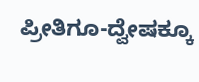ಪ್ರೀತಿಗೂ-ದ್ವೇಷಕ್ಕೂ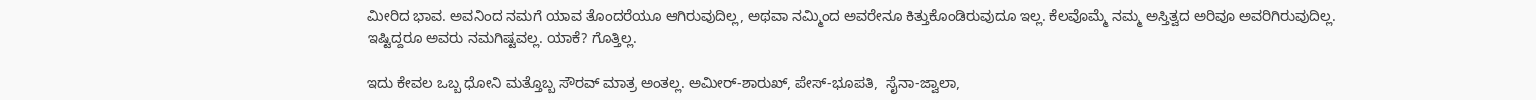ಮೀರಿದ ಭಾವ. ಅವನಿಂದ ನಮಗೆ ಯಾವ ತೊಂದರೆಯೂ ಆಗಿರುವುದಿಲ್ಲ, ಅಥವಾ ನಮ್ಮಿಂದ ಅವರೇನೂ ಕಿತ್ತುಕೊಂಡಿರುವುದೂ ಇಲ್ಲ. ಕೆಲವೊಮ್ಮೆ ನಮ್ಮ ಅಸ್ತಿತ್ವದ ಅರಿವೂ ಅವರಿಗಿರುವುದಿಲ್ಲ. ಇಷ್ಟಿದ್ದರೂ ಅವರು ನಮಗಿಷ್ಟವಲ್ಲ. ಯಾಕೆ? ಗೊತ್ತಿಲ್ಲ.

ಇದು ಕೇವಲ ಒಬ್ಬ ಧೋನಿ ಮತ್ತೊಬ್ಬ ಸೌರವ್ ಮಾತ್ರ ಅಂತಲ್ಲ. ಅಮೀರ್-ಶಾರುಖ್, ಪೇಸ್-ಭೂಪತಿ,  ಸೈನಾ-ಜ್ವಾಲಾ,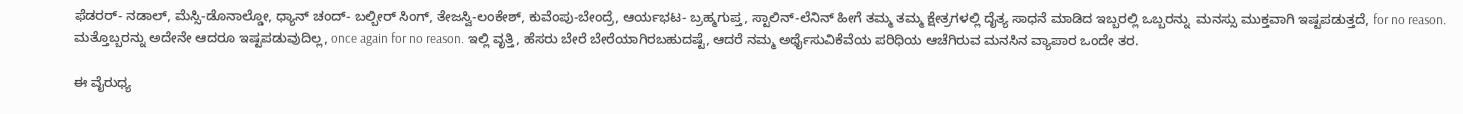ಫೆಡರರ್- ನಡಾಲ್, ಮೆಸ್ಸಿ-ಡೊನಾಲ್ಡೋ, ಧ್ಯಾನ್ ಚಂದ್- ಬಲ್ಬೀರ್ ಸಿಂಗ್, ತೇಜಸ್ವಿ-ಲಂಕೇಶ್, ಕುವೆಂಪು-ಬೇಂದ್ರೆ, ಆರ್ಯಭಟ- ಬ್ರಹ್ಮಗುಪ್ತ, ಸ್ಟಾಲಿನ್-ಲೆನಿನ್ ಹೀಗೆ ತಮ್ಮ ತಮ್ಮ ಕ್ಷೇತ್ರಗಳಲ್ಲಿ ದೈತ್ಯ ಸಾಧನೆ ಮಾಡಿದ ಇಬ್ಬರಲ್ಲಿ ಒಬ್ಬರನ್ನು  ಮನಸ್ಸು ಮುಕ್ತವಾಗಿ ಇಷ್ಟಪಡುತ್ತದೆ, for no reason. ಮತ್ತೊಬ್ಬರನ್ನು ಅದೇನೇ ಆದರೂ ಇಷ್ಟಪಡುವುದಿಲ್ಲ, once again for no reason. ಇಲ್ಲಿ ವೃತ್ತಿ, ಹೆಸರು ಬೇರೆ ಬೇರೆಯಾಗಿರಬಹುದಷ್ಟೆ, ಆದರೆ ನಮ್ಮ ಅರ್ಥೈಸುವಿಕೆವೆಯ ಪರಿಧಿಯ ಆಚೆಗಿರುವ ಮನಸಿನ ವ್ಯಾಪಾರ ಒಂದೇ ತರ.

ಈ ವೈರುಧ್ಯ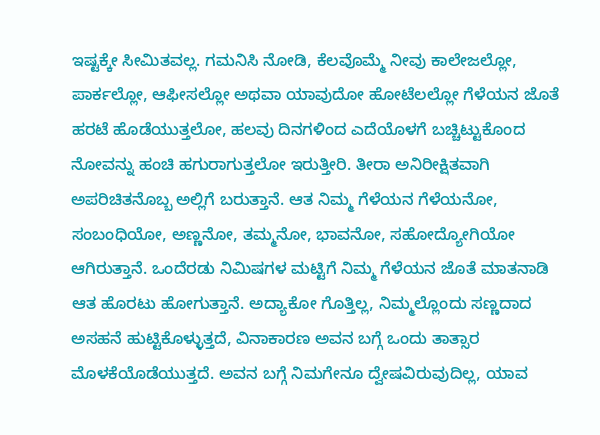ಇಷ್ಟಕ್ಕೇ ಸೀಮಿತವಲ್ಲ. ಗಮನಿಸಿ ನೋಡಿ, ಕೆಲವೊಮ್ಮೆ ನೀವು ಕಾಲೇಜಲ್ಲೋ, ಪಾರ್ಕಲ್ಲೋ, ಆಫೀಸಲ್ಲೋ ಅಥವಾ ಯಾವುದೋ ಹೋಟೆಲಲ್ಲೋ ಗೆಳೆಯನ ಜೊತೆ ಹರಟೆ ಹೊಡೆಯುತ್ತಲೋ, ಹಲವು ದಿನಗಳಿಂದ ಎದೆಯೊಳಗೆ ಬಚ್ಚಿಟ್ಟುಕೊಂದ ನೋವನ್ನು ಹಂಚಿ ಹಗುರಾಗುತ್ತಲೋ ಇರುತ್ತೀರಿ. ತೀರಾ ಅನಿರೀಕ್ಷಿತವಾಗಿ ಅಪರಿಚಿತನೊಬ್ಬ ಅಲ್ಲಿಗೆ ಬರುತ್ತಾನೆ. ಆತ ನಿಮ್ಮ ಗೆಳೆಯನ ಗೆಳೆಯನೋ, ಸಂಬಂಧಿಯೋ, ಅಣ್ಣನೋ, ತಮ್ಮನೋ, ಭಾವನೋ, ಸಹೋದ್ಯೋಗಿಯೋ ಆಗಿರುತ್ತಾನೆ. ಒಂದೆರಡು ನಿಮಿಷಗಳ ಮಟ್ಟಿಗೆ ನಿಮ್ಮ ಗೆಳೆಯನ ಜೊತೆ ಮಾತನಾಡಿ ಆತ ಹೊರಟು ಹೋಗುತ್ತಾನೆ. ಅದ್ಯಾಕೋ ಗೊತ್ತಿಲ್ಲ, ನಿಮ್ಮಲ್ಲೊಂದು ಸಣ್ಣದಾದ
ಅಸಹನೆ ಹುಟ್ಟಿಕೊಳ್ಳುತ್ತದೆ, ವಿನಾಕಾರಣ ಅವನ ಬಗ್ಗೆ ಒಂದು ತಾತ್ಸಾರ ಮೊಳಕೆಯೊಡೆಯುತ್ತದೆ. ಅವನ ಬಗ್ಗೆ ನಿಮಗೇನೂ ದ್ವೇಷವಿರುವುದಿಲ್ಲ, ಯಾವ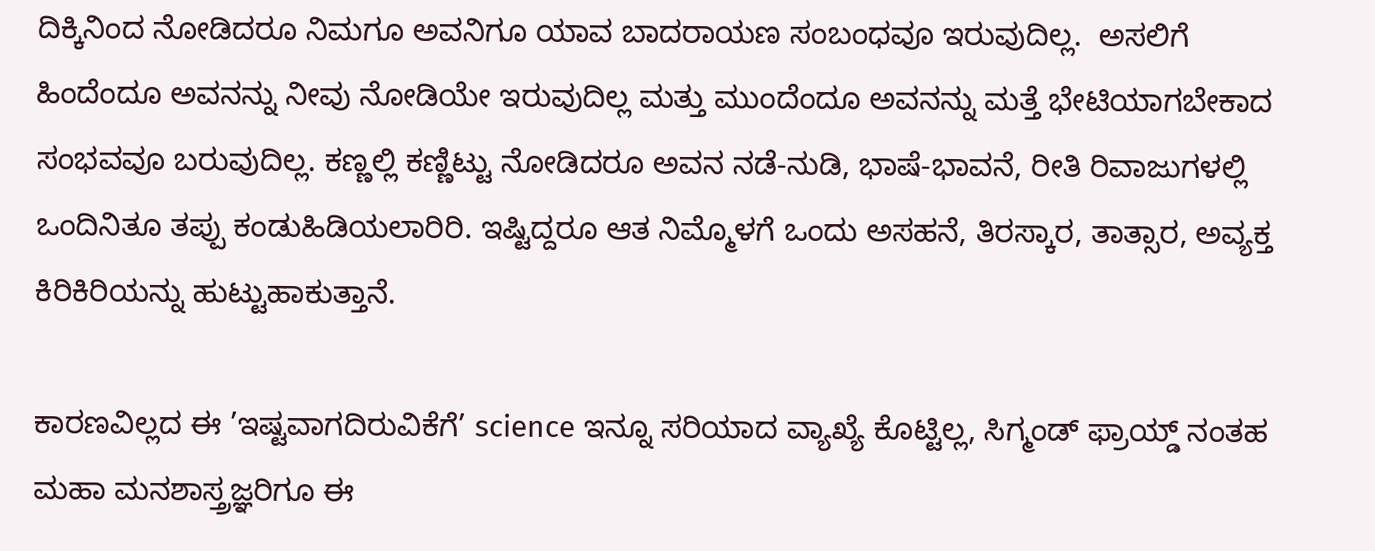ದಿಕ್ಕಿನಿಂದ ನೋಡಿದರೂ ನಿಮಗೂ ಅವನಿಗೂ ಯಾವ ಬಾದರಾಯಣ ಸಂಬಂಧವೂ ಇರುವುದಿಲ್ಲ.  ಅಸಲಿಗೆ ಹಿಂದೆಂದೂ ಅವನನ್ನು ನೀವು ನೋಡಿಯೇ ಇರುವುದಿಲ್ಲ ಮತ್ತು ಮುಂದೆಂದೂ ಅವನನ್ನು ಮತ್ತೆ ಭೇಟಿಯಾಗಬೇಕಾದ ಸಂಭವವೂ ಬರುವುದಿಲ್ಲ. ಕಣ್ಣಲ್ಲಿ ಕಣ್ಣಿಟ್ಟು ನೋಡಿದರೂ ಅವನ ನಡೆ-ನುಡಿ, ಭಾಷೆ-ಭಾವನೆ, ರೀತಿ ರಿವಾಜುಗಳಲ್ಲಿ ಒಂದಿನಿತೂ ತಪ್ಪು ಕಂಡುಹಿಡಿಯಲಾರಿರಿ. ಇಷ್ಟಿದ್ದರೂ ಆತ ನಿಮ್ಮೊಳಗೆ ಒಂದು ಅಸಹನೆ, ತಿರಸ್ಕಾರ, ತಾತ್ಸಾರ, ಅವ್ಯಕ್ತ ಕಿರಿಕಿರಿಯನ್ನು ಹುಟ್ಟುಹಾಕುತ್ತಾನೆ.

ಕಾರಣವಿಲ್ಲದ ಈ ’ಇಷ್ಟವಾಗದಿರುವಿಕೆಗೆ’ science ಇನ್ನೂ ಸರಿಯಾದ ವ್ಯಾಖ್ಯೆ ಕೊಟ್ಟಿಲ್ಲ, ಸಿಗ್ಮಂಡ್ ಫ್ರಾಯ್ಡ್ ನಂತಹ ಮಹಾ ಮನಶಾಸ್ತ್ರಜ್ಞರಿಗೂ ಈ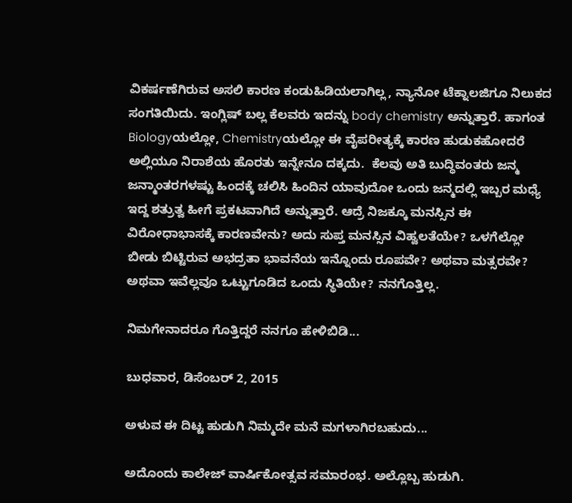ವಿಕರ್ಷಣೆಗಿರುವ ಅಸಲಿ ಕಾರಣ ಕಂಡುಹಿಡಿಯಲಾಗಿಲ್ಲ, ನ್ಯಾನೋ ಟೆಕ್ನಾಲಜಿಗೂ ನಿಲುಕದ ಸಂಗತಿಯಿದು. ಇಂಗ್ಲಿಷ್ ಬಲ್ಲ ಕೆಲವರು ಇದನ್ನು body chemistry ಅನ್ನುತ್ತಾರೆ. ಹಾಗಂತ Biologyಯಲ್ಲೋ, Chemistryಯಲ್ಲೋ ಈ ವೈಪರೀತ್ಯಕ್ಕೆ ಕಾರಣ ಹುಡುಕಹೋದರೆ ಅಲ್ಲಿಯೂ ನಿರಾಶೆಯ ಹೊರತು ಇನ್ನೇನೂ ದಕ್ಕದು.  ಕೆಲವು ಅತಿ ಬುದ್ಧಿವಂತರು ಜನ್ಮ ಜನ್ಮಾಂತರಗಳಷ್ಟು ಹಿಂದಕ್ಕೆ ಚಲಿಸಿ ಹಿಂದಿನ ಯಾವುದೋ ಒಂದು ಜನ್ಮದಲ್ಲಿ ಇಬ್ಬರ ಮಧ್ಯೆ ಇದ್ದ ಶತ್ರುತ್ವ ಹೀಗೆ ಪ್ರಕಟವಾಗಿದೆ ಅನ್ನುತ್ತಾರೆ. ಆದ್ರೆ ನಿಜಕ್ಕೂ ಮನಸ್ಸಿನ ಈ ವಿರೋಧಾಭಾಸಕ್ಕೆ ಕಾರಣವೇನು? ಅದು ಸುಪ್ತ ಮನಸ್ಸಿನ ವಿಹ್ವಲತೆಯೇ? ಒಳಗೆಲ್ಲೋ ಬೀಡು ಬಿಟ್ಟಿರುವ ಅಭದ್ರತಾ ಭಾವನೆಯ ಇನ್ನೊಂದು ರೂಪವೇ? ಅಥವಾ ಮತ್ಸರವೇ? ಅಥವಾ ಇವೆಲ್ಲವೂ ಒಟ್ಟುಗೂಡಿದ ಒಂದು ಸ್ಥಿತಿಯೇ? ನನಗೊತ್ತಿಲ್ಲ.

ನಿಮಗೇನಾದರೂ ಗೊತ್ತಿದ್ದರೆ ನನಗೂ ಹೇಳಿಬಿಡಿ...

ಬುಧವಾರ, ಡಿಸೆಂಬರ್ 2, 2015

ಅಳುವ ಈ ದಿಟ್ಟ ಹುಡುಗಿ ನಿಮ್ಮದೇ ಮನೆ ಮಗಳಾಗಿರಬಹುದು...

ಅದೊಂದು ಕಾಲೇಜ್ ವಾರ್ಷಿಕೋತ್ಸವ ಸಮಾರಂಭ. ಅಲ್ಲೊಬ್ಬ ಹುಡುಗಿ.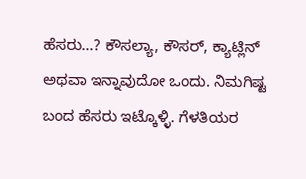ಹೆಸರು...? ಕೌಸಲ್ಯಾ, ಕೌಸರ್, ಕ್ಯಾಟ್ಲಿನ್   ಅಥವಾ ಇನ್ನಾವುದೋ ಒಂದು. ನಿಮಗಿಷ್ಟ ಬಂದ ಹೆಸರು ಇಟ್ಕೊಳ್ಳಿ. ಗೆಳತಿಯರ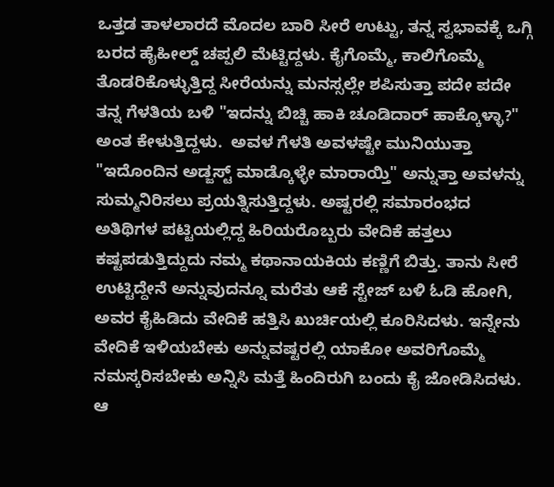ಒತ್ತಡ ತಾಳಲಾರದೆ ಮೊದಲ ಬಾರಿ ಸೀರೆ ಉಟ್ಟು, ತನ್ನ ಸ್ವಭಾವಕ್ಕೆ ಒಗ್ಗಿ ಬರದ ಹೈಹೀಲ್ಡ್ ಚಪ್ಪಲಿ ಮೆಟ್ಟಿದ್ದಳು. ಕೈಗೊಮ್ಮೆ, ಕಾಲಿಗೊಮ್ಮೆ ತೊಡರಿಕೊಳ್ಳುತ್ತಿದ್ದ ಸೀರೆಯನ್ನು ಮನಸ್ಸಲ್ಲೇ ಶಪಿಸುತ್ತಾ ಪದೇ ಪದೇ ತನ್ನ ಗೆಳತಿಯ ಬಳಿ "ಇದನ್ನು ಬಿಚ್ಚಿ ಹಾಕಿ ಚೂಡಿದಾರ್ ಹಾಕ್ಕೊಳ್ಳಾ?" ಅಂತ ಕೇಳುತ್ತಿದ್ದಳು.  ಅವಳ ಗೆಳತಿ ಅವಳಷ್ಟೇ ಮುನಿಯುತ್ತಾ "ಇದೊಂದಿನ ಅಡ್ಜಸ್ಟ್ ಮಾಡ್ಕೊಳ್ಳೇ ಮಾರಾಯ್ತಿ" ಅನ್ನುತ್ತಾ ಅವಳನ್ನು ಸುಮ್ಮನಿರಿಸಲು ಪ್ರಯತ್ನಿಸುತ್ತಿದ್ದಳು. ಅಷ್ಟರಲ್ಲಿ ಸಮಾರಂಭದ ಅತಿಥಿಗಳ ಪಟ್ಟಿಯಲ್ಲಿದ್ದ ಹಿರಿಯರೊಬ್ಬರು ವೇದಿಕೆ ಹತ್ತಲು ಕಷ್ಟಪಡುತ್ತಿದ್ದುದು ನಮ್ಮ ಕಥಾನಾಯಕಿಯ ಕಣ್ಣಿಗೆ ಬಿತ್ತು. ತಾನು ಸೀರೆ ಉಟ್ಟಿದ್ದೇನೆ ಅನ್ನುವುದನ್ನೂ ಮರೆತು ಆಕೆ ಸ್ಟೇಜ್ ಬಳಿ ಓಡಿ ಹೋಗಿ, ಅವರ ಕೈಹಿಡಿದು ವೇದಿಕೆ ಹತ್ತಿಸಿ ಖುರ್ಚಿಯಲ್ಲಿ ಕೂರಿಸಿದಳು. ಇನ್ನೇನು ವೇದಿಕೆ ಇಳಿಯಬೇಕು ಅನ್ನುವಷ್ಟರಲ್ಲಿ ಯಾಕೋ ಅವರಿಗೊಮ್ಮೆ ನಮಸ್ಕರಿಸಬೇಕು ಅನ್ನಿಸಿ ಮತ್ತೆ ಹಿಂದಿರುಗಿ ಬಂದು ಕೈ ಜೋಡಿಸಿದಳು. ಆ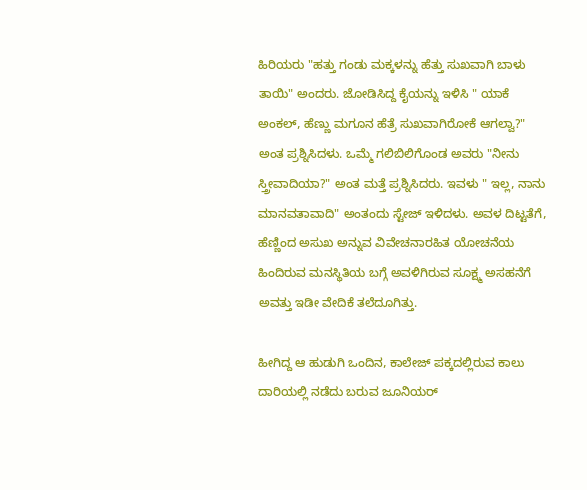ಹಿರಿಯರು "ಹತ್ತು ಗಂಡು ಮಕ್ಕಳನ್ನು ಹೆತ್ತು ಸುಖವಾಗಿ ಬಾಳು ತಾಯಿ" ಅಂದರು. ಜೋಡಿಸಿದ್ದ ಕೈಯನ್ನು ಇಳಿಸಿ " ಯಾಕೆ ಅಂಕಲ್, ಹೆಣ್ಣು ಮಗೂನ ಹೆತ್ರೆ ಸುಖವಾಗಿರೋಕೆ ಆಗಲ್ವಾ?" ಅಂತ ಪ್ರಶ್ನಿಸಿದಳು. ಒಮ್ಮೆ ಗಲಿಬಿಲಿಗೊಂಡ ಅವರು "ನೀನು ಸ್ತ್ರೀವಾದಿಯಾ?" ಅಂತ ಮತ್ತೆ ಪ್ರಶ್ನಿಸಿದರು. ಇವಳು " ಇಲ್ಲ, ನಾನು ಮಾನವತಾವಾದಿ" ಅಂತಂದು ಸ್ಟೇಜ್ ಇಳಿದಳು. ಅವಳ ದಿಟ್ಟತೆಗೆ, ಹೆಣ್ಣಿಂದ ಅಸುಖ ಅನ್ನುವ ವಿವೇಚನಾರಹಿತ ಯೋಚನೆಯ ಹಿಂದಿರುವ ಮನಸ್ಥಿತಿಯ ಬಗ್ಗೆ ಅವಳಿಗಿರುವ ಸೂಕ್ಷ್ಮ ಅಸಹನೆಗೆ ಅವತ್ತು ಇಡೀ ವೇದಿಕೆ ತಲೆದೂಗಿತ್ತು.

ಹೀಗಿದ್ದ ಆ ಹುಡುಗಿ ಒಂದಿನ, ಕಾಲೇಜ್ ಪಕ್ಕದಲ್ಲಿರುವ ಕಾಲು ದಾರಿಯಲ್ಲಿ ನಡೆದು ಬರುವ ಜೂನಿಯರ್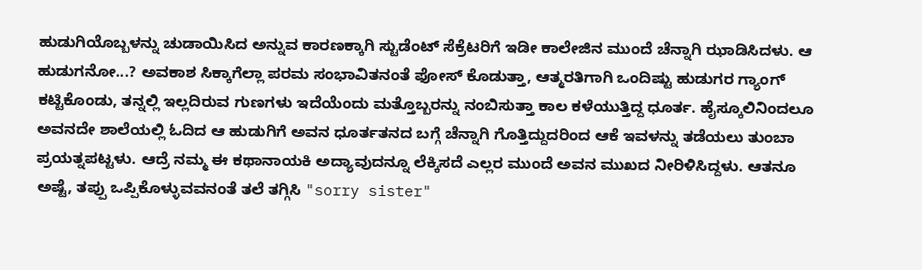ಹುಡುಗಿಯೊಬ್ಬಳನ್ನು ಚುಡಾಯಿಸಿದ ಅನ್ನುವ ಕಾರಣಕ್ಕಾಗಿ ಸ್ಟುಡೆಂಟ್ ಸೆಕ್ರೆಟರಿಗೆ ಇಡೀ ಕಾಲೇಜಿನ ಮುಂದೆ ಚೆನ್ನಾಗಿ ಝಾಡಿಸಿದಳು. ಆ ಹುಡುಗನೋ...? ಅವಕಾಶ ಸಿಕ್ಕಾಗೆಲ್ಲಾ ಪರಮ ಸಂಭಾವಿತನಂತೆ ಫೋಸ್ ಕೊಡುತ್ತಾ, ಆತ್ಮರತಿಗಾಗಿ ಒಂದಿಷ್ಟು ಹುಡುಗರ ಗ್ಯಾಂಗ್ ಕಟ್ಟಿಕೊಂಡು, ತನ್ನಲ್ಲಿ ಇಲ್ಲದಿರುವ ಗುಣಗಳು ಇದೆಯೆಂದು ಮತ್ತೊಬ್ಬರನ್ನು ನಂಬಿಸುತ್ತಾ ಕಾಲ ಕಳೆಯುತ್ತಿದ್ದ ಧೂರ್ತ. ಹೈಸ್ಕೂಲಿನಿಂದಲೂ ಅವನದೇ ಶಾಲೆಯಲ್ಲಿ ಓದಿದ ಆ ಹುಡುಗಿಗೆ ಅವನ ಧೂರ್ತತನದ ಬಗ್ಗೆ ಚೆನ್ನಾಗಿ ಗೊತ್ತಿದ್ದುದರಿಂದ ಆಕೆ ಇವಳನ್ನು ತಡೆಯಲು ತುಂಬಾ ಪ್ರಯತ್ನಪಟ್ಟಳು. ಆದ್ರೆ ನಮ್ಮ ಈ ಕಥಾನಾಯಕಿ ಅದ್ಯಾವುದನ್ನೂ ಲೆಕ್ಕಿಸದೆ ಎಲ್ಲರ ಮುಂದೆ ಅವನ ಮುಖದ ನೀರಿಳಿಸಿದ್ದಳು. ಆತನೂ ಅಷ್ಟೆ, ತಪ್ಪು ಒಪ್ಪಿಕೊಳ್ಳುವವನಂತೆ ತಲೆ ತಗ್ಗಿಸಿ "sorry sister"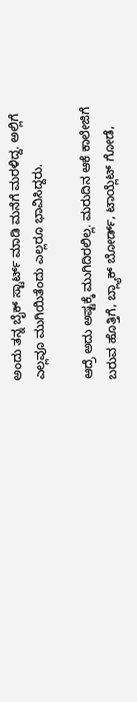ಅಂದು ತನ್ನ ಬೈಕ್ ಸ್ಟಾರ್ಟ್ ಮಾಡಿ ಮನೆಗೆ ಮರಳಿದ್ದ. ಅಲ್ಲಿಗೆ ಎಲ್ಲವೂ ಮುಗಿಯಿತೆಂದು ಎಲ್ಲರೂ ಭಾವಿಸಿದ್ದರು.

ಆದ್ರೆ ಅದು ಅಷ್ಟಕ್ಕೆ ಮುಗಿದಿರಲಿಲ್ಲ. ಮರುದಿನ ಆಕೆ ಕಾಲೇಜಿಗೆ ಬರುವ ಹೊತ್ತಿಗೆ, ಬ್ಲ್ಯಾಕ್ ಬೋರ್ಡ್, ಟಾಯ್ಲೆಟ್ ಗೋಡೆ,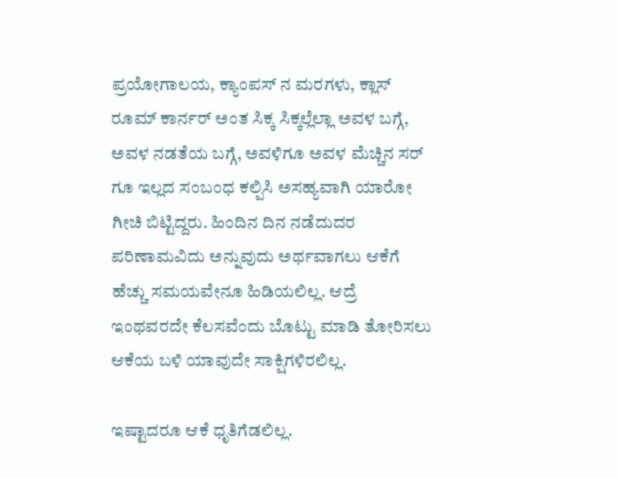ಪ್ರಯೋಗಾಲಯ, ಕ್ಯಾಂಪಸ್ ನ ಮರಗಳು, ಕ್ಲಾಸ್ ರೂಮ್ ಕಾರ್ನರ್ ಅಂತ ಸಿಕ್ಕ ಸಿಕ್ಕಲ್ಲೆಲ್ಲಾ ಅವಳ ಬಗ್ಗೆ, ಅವಳ ನಡತೆಯ ಬಗ್ಗೆ, ಅವಳಿಗೂ ಅವಳ ಮೆಚ್ಚಿನ ಸರ್ ಗೂ ಇಲ್ಲದ ಸಂಬಂಧ ಕಲ್ಪಿಸಿ ಅಸಹ್ಯವಾಗಿ ಯಾರೋ ಗೀಚಿ ಬಿಟ್ಟಿದ್ದರು. ಹಿಂದಿನ ದಿನ ನಡೆದುದರ ಪರಿಣಾಮವಿದು ಅನ್ನುವುದು ಅರ್ಥವಾಗಲು ಆಕೆಗೆ ಹೆಚ್ಚು ಸಮಯವೇನೂ ಹಿಡಿಯಲಿಲ್ಲ. ಆದ್ರೆ ಇಂಥವರದೇ ಕೆಲಸವೆಂದು ಬೊಟ್ಟು ಮಾಡಿ ತೋರಿಸಲು ಆಕೆಯ ಬಳಿ ಯಾವುದೇ ಸಾಕ್ಷಿಗಳಿರಲಿಲ್ಲ.

ಇಷ್ಟಾದರೂ ಆಕೆ ಧೃತಿಗೆಡಲಿಲ್ಲ.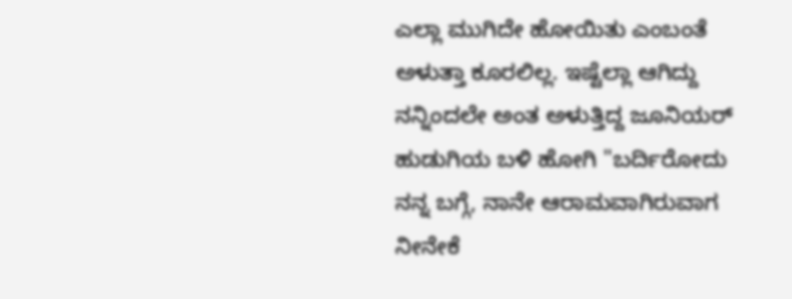ಎಲ್ಲಾ ಮುಗಿದೇ ಹೋಯಿತು ಎಂಬಂತೆ ಅಳುತ್ತಾ ಕೂರಲಿಲ್ಲ. ಇಷ್ಟೆಲ್ಲಾ ಆಗಿದ್ದು ನನ್ನಿಂದಲೇ ಅಂತ ಅಳುತ್ತಿದ್ದ ಜೂನಿಯರ್ ಹುಡುಗಿಯ ಬಳಿ ಹೋಗಿ "ಬರ್ದಿರೋದು ನನ್ನ ಬಗ್ಗೆ, ನಾನೇ ಆರಾಮವಾಗಿರುವಾಗ ನೀನೇಕೆ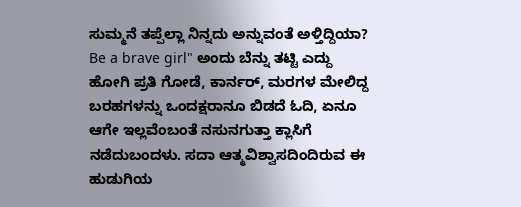ಸುಮ್ಮನೆ ತಪ್ಪೆಲ್ಲಾ ನಿನ್ನದು ಅನ್ನುವಂತೆ ಅಳ್ತಿದ್ದಿಯಾ? Be a brave girl" ಅಂದು ಬೆನ್ನು ತಟ್ಟಿ ಎದ್ದು ಹೋಗಿ ಪ್ರತಿ ಗೋಡೆ, ಕಾರ್ನರ್, ಮರಗಳ ಮೇಲಿದ್ದ ಬರಹಗಳನ್ನು ಒಂದಕ್ಷರಾನೂ ಬಿಡದೆ ಓದಿ, ಏನೂ ಆಗೇ ಇಲ್ಲವೆಂಬಂತೆ ನಸುನಗುತ್ತಾ ಕ್ಲಾಸಿಗೆ ನಡೆದುಬಂದಳು. ಸದಾ ಆತ್ಮವಿಶ್ವಾಸದಿಂದಿರುವ ಈ ಹುಡುಗಿಯ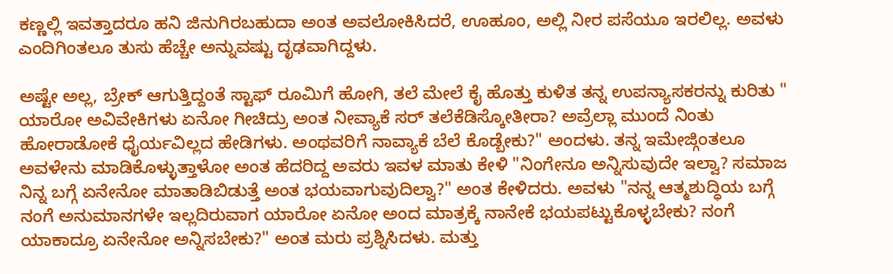ಕಣ್ಣಲ್ಲಿ ಇವತ್ತಾದರೂ ಹನಿ ಜಿನುಗಿರಬಹುದಾ ಅಂತ ಅವಲೋಕಿಸಿದರೆ, ಊಹೂಂ, ಅಲ್ಲಿ ನೀರ ಪಸೆಯೂ ಇರಲಿಲ್ಲ. ಅವಳು ಎಂದಿಗಿಂತಲೂ ತುಸು ಹೆಚ್ಚೇ ಅನ್ನುವಷ್ಟು ದೃಢವಾಗಿದ್ದಳು.

ಅಷ್ಟೇ ಅಲ್ಲ, ಬ್ರೇಕ್ ಆಗುತ್ತಿದ್ದಂತೆ ಸ್ಟಾಫ್ ರೂಮಿಗೆ ಹೋಗಿ, ತಲೆ ಮೇಲೆ ಕೈ ಹೊತ್ತು ಕುಳಿತ ತನ್ನ ಉಪನ್ಯಾಸಕರನ್ನು ಕುರಿತು " ಯಾರೋ ಅವಿವೇಕಿಗಳು ಏನೋ ಗೀಚಿದ್ರು ಅಂತ ನೀವ್ಯಾಕೆ ಸರ್ ತಲೆಕೆಡಿಸ್ಕೋತೀರಾ? ಅವ್ರೆಲ್ಲಾ ಮುಂದೆ ನಿಂತು ಹೋರಾಡೋಕೆ ಧೈರ್ಯವಿಲ್ಲದ ಹೇಡಿಗಳು. ಅಂಥವರಿಗೆ ನಾವ್ಯಾಕೆ ಬೆಲೆ ಕೊಡ್ಬೇಕು?" ಅಂದಳು. ತನ್ನ ಇಮೇಜ್ಗಿಂತಲೂ ಅವಳೇನು ಮಾಡಿಕೊಳ್ಳುತ್ತಾಳೋ ಅಂತ ಹೆದರಿದ್ದ ಅವರು ಇವಳ ಮಾತು ಕೇಳಿ "ನಿಂಗೇನೂ ಅನ್ನಿಸುವುದೇ ಇಲ್ವಾ? ಸಮಾಜ ನಿನ್ನ ಬಗ್ಗೆ ಏನೇನೋ ಮಾತಾಡಿಬಿಡುತ್ತೆ ಅಂತ ಭಯವಾಗುವುದಿಲ್ವಾ?" ಅಂತ ಕೇಳಿದರು. ಅವಳು "ನನ್ನ ಆತ್ಮಶುದ್ಧಿಯ ಬಗ್ಗೆ ನಂಗೆ ಅನುಮಾನಗಳೇ ಇಲ್ಲದಿರುವಾಗ ಯಾರೋ ಏನೋ ಅಂದ ಮಾತ್ರಕ್ಕೆ ನಾನೇಕೆ ಭಯಪಟ್ಟುಕೊಳ್ಳಬೇಕು? ನಂಗೆ ಯಾಕಾದ್ರೂ ಏನೇನೋ ಅನ್ನಿಸಬೇಕು?" ಅಂತ ಮರು ಪ್ರಶ್ನಿಸಿದಳು. ಮತ್ತು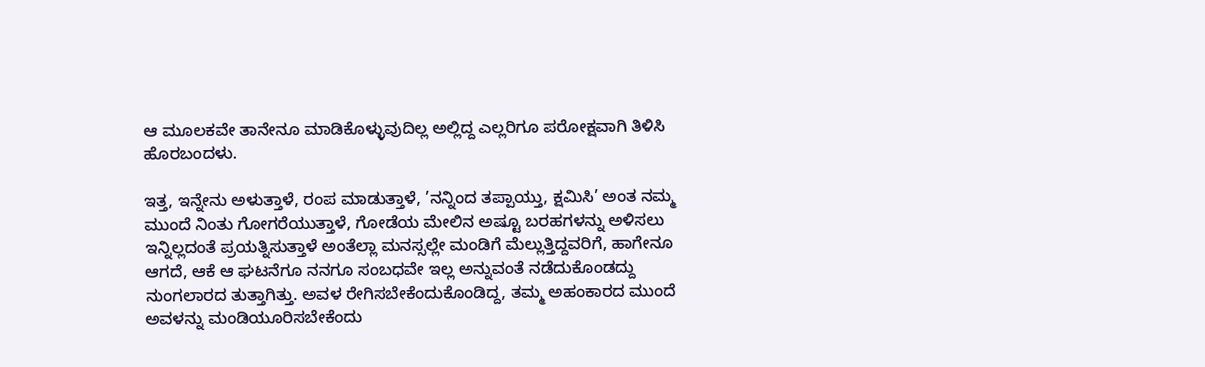ಆ ಮೂಲಕವೇ ತಾನೇನೂ ಮಾಡಿಕೊಳ್ಳುವುದಿಲ್ಲ ಅಲ್ಲಿದ್ದ ಎಲ್ಲರಿಗೂ ಪರೋಕ್ಷವಾಗಿ ತಿಳಿಸಿ ಹೊರಬಂದಳು.

ಇತ್ತ, ಇನ್ನೇನು ಅಳುತ್ತಾಳೆ, ರಂಪ ಮಾಡುತ್ತಾಳೆ, ’ನನ್ನಿಂದ ತಪ್ಪಾಯ್ತು, ಕ್ಷಮಿಸಿ’ ಅಂತ ನಮ್ಮ ಮುಂದೆ ನಿಂತು ಗೋಗರೆಯುತ್ತಾಳೆ, ಗೋಡೆಯ ಮೇಲಿನ ಅಷ್ಟೂ ಬರಹಗಳನ್ನು ಅಳಿಸಲು ಇನ್ನಿಲ್ಲದಂತೆ ಪ್ರಯತ್ನಿಸುತ್ತಾಳೆ ಅಂತೆಲ್ಲಾ ಮನಸ್ಸಲ್ಲೇ ಮಂಡಿಗೆ ಮೆಲ್ಲುತ್ತಿದ್ದವರಿಗೆ, ಹಾಗೇನೂ ಆಗದೆ, ಆಕೆ ಆ ಘಟನೆಗೂ ನನಗೂ ಸಂಬಧವೇ ಇಲ್ಲ ಅನ್ನುವಂತೆ ನಡೆದುಕೊಂಡದ್ದು ನುಂಗಲಾರದ ತುತ್ತಾಗಿತ್ತು. ಅವಳ ರೇಗಿಸಬೇಕೆಂದುಕೊಂಡಿದ್ದ, ತಮ್ಮ ಅಹಂಕಾರದ ಮುಂದೆ ಅವಳನ್ನು ಮಂಡಿಯೂರಿಸಬೇಕೆಂದು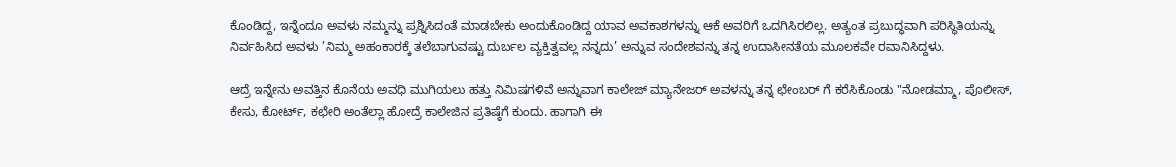ಕೊಂಡಿದ್ದ, ಇನ್ನೆಂದೂ ಅವಳು ನಮ್ಮನ್ನು ಪ್ರಶ್ನಿಸಿದಂತೆ ಮಾಡಬೇಕು ಅಂದುಕೊಂಡಿದ್ದ ಯಾವ ಅವಕಾಶಗಳನ್ನು ಆಕೆ ಅವರಿಗೆ ಒದಗಿಸಿರಲಿಲ್ಲ. ಅತ್ಯಂತ ಪ್ರಬುದ್ಧವಾಗಿ ಪರಿಸ್ಥಿತಿಯನ್ನು ನಿರ್ವಹಿಸಿದ ಅವಳು ’ನಿಮ್ಮ ಅಹಂಕಾರಕ್ಕೆ ತಲೆಬಾಗುವಷ್ಟು ದುರ್ಬಲ ವ್ಯಕ್ತಿತ್ವವಲ್ಲ ನನ್ನದು’ ಅನ್ನುವ ಸಂದೇಶವನ್ನು ತನ್ನ ಉದಾಸೀನತೆಯ ಮೂಲಕವೇ ರವಾನಿಸಿದ್ದಳು.

ಆದ್ರೆ ಇನ್ನೇನು ಅವತ್ತಿನ ಕೊನೆಯ ಅವಧಿ ಮುಗಿಯಲು ಹತ್ತು ನಿಮಿಷಗಳಿವೆ ಅನ್ನುವಾಗ ಕಾಲೇಜ್ ಮ್ಯಾನೇಜರ್ ಅವಳನ್ನು ತನ್ನ ಛೇಂಬರ್ ಗೆ ಕರೆಸಿಕೊಂಡು "ನೋಡಮ್ಮಾ, ಪೊಲೀಸ್, ಕೇಸು, ಕೋರ್ಟ್, ಕಛೇರಿ ಅಂತೆಲ್ಲಾ ಹೋದ್ರೆ ಕಾಲೇಜಿನ ಪ್ರತಿಷ್ಠೆಗೆ ಕುಂದು. ಹಾಗಾಗಿ ಈ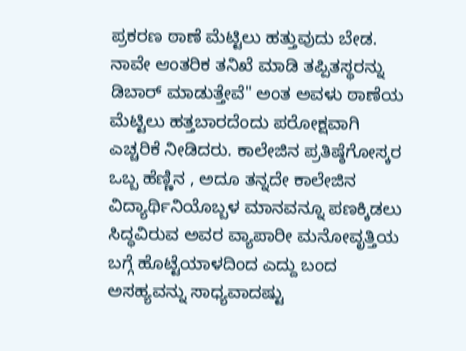ಪ್ರಕರಣ ಠಾಣೆ ಮೆಟ್ಟಿಲು ಹತ್ತುವುದು ಬೇಡ. ನಾವೇ ಆಂತರಿಕ ತನಿಖೆ ಮಾಡಿ ತಪ್ಪಿತಸ್ಥರನ್ನು ಡಿಬಾರ್ ಮಾಡುತ್ತೇವೆ" ಅಂತ ಅವಳು ಠಾಣೆಯ ಮೆಟ್ಟಿಲು ಹತ್ತಬಾರದೆಂದು ಪರೋಕ್ಷವಾಗಿ ಎಚ್ಚರಿಕೆ ನೀಡಿದರು. ಕಾಲೇಜಿನ ಪ್ರತಿಷ್ಠೆಗೋಸ್ಕರ ಒಬ್ಬ ಹೆಣ್ಣಿನ , ಅದೂ ತನ್ನದೇ ಕಾಲೇಜಿನ ವಿದ್ಯಾರ್ಥಿನಿಯೊಬ್ಬಳ ಮಾನವನ್ನೂ ಪಣಕ್ಕಿಡಲು ಸಿದ್ಧವಿರುವ ಅವರ ವ್ಯಾಪಾರೀ ಮನೋವೃತ್ತಿಯ ಬಗ್ಗೆ ಹೊಟ್ಟೆಯಾಳದಿಂದ ಎದ್ದು ಬಂದ ಅಸಹ್ಯವನ್ನು ಸಾಧ್ಯವಾದಷ್ಟು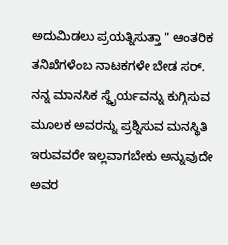ಅದುಮಿಡಲು ಪ್ರಯತ್ನಿಸುತ್ತಾ " ಆಂತರಿಕ ತನಿಖೆಗಳೆಂಬ ನಾಟಕಗಳೇ ಬೇಡ ಸರ್. ನನ್ನ ಮಾನಸಿಕ ಸ್ಥೈರ್ಯವನ್ನು ಕುಗ್ಗಿಸುವ ಮೂಲಕ ಅವರನ್ನು ಪ್ರಶ್ನಿಸುವ ಮನಸ್ಥಿತಿ ಇರುವವರೇ ಇಲ್ಲವಾಗಬೇಕು ಅನ್ನುವುದೇ ಅವರ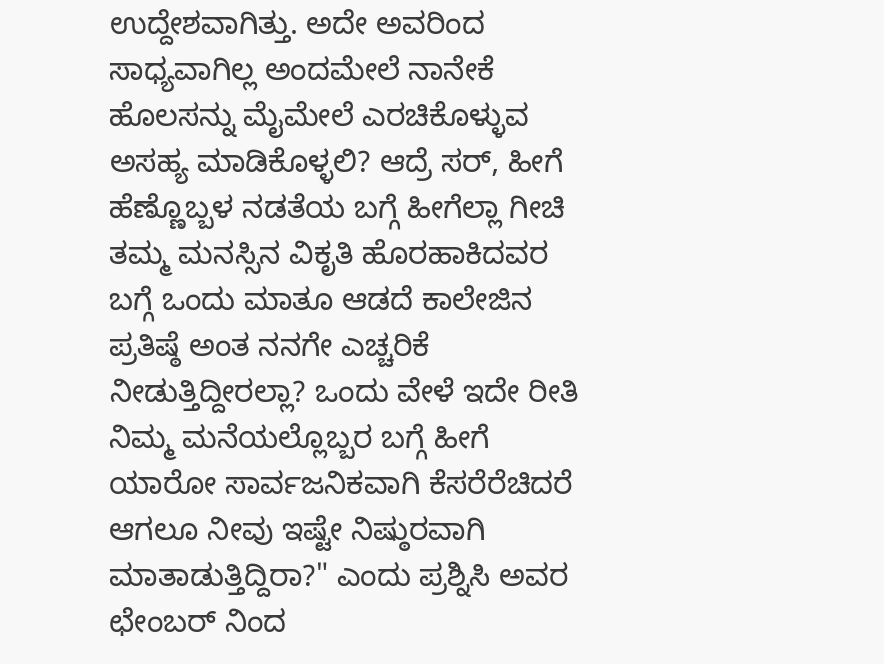ಉದ್ದೇಶವಾಗಿತ್ತು. ಅದೇ ಅವರಿಂದ ಸಾಧ್ಯವಾಗಿಲ್ಲ ಅಂದಮೇಲೆ ನಾನೇಕೆ ಹೊಲಸನ್ನು ಮೈಮೇಲೆ ಎರಚಿಕೊಳ್ಳುವ ಅಸಹ್ಯ ಮಾಡಿಕೊಳ್ಳಲಿ? ಆದ್ರೆ ಸರ್, ಹೀಗೆ ಹೆಣ್ಣೊಬ್ಬಳ ನಡತೆಯ ಬಗ್ಗೆ ಹೀಗೆಲ್ಲಾ ಗೀಚಿ ತಮ್ಮ ಮನಸ್ಸಿನ ವಿಕೃತಿ ಹೊರಹಾಕಿದವರ ಬಗ್ಗೆ ಒಂದು ಮಾತೂ ಆಡದೆ ಕಾಲೇಜಿನ ಪ್ರತಿಷ್ಠೆ ಅಂತ ನನಗೇ ಎಚ್ಚರಿಕೆ ನೀಡುತ್ತಿದ್ದೀರಲ್ಲಾ? ಒಂದು ವೇಳೆ ಇದೇ ರೀತಿ ನಿಮ್ಮ ಮನೆಯಲ್ಲೊಬ್ಬರ ಬಗ್ಗೆ ಹೀಗೆ ಯಾರೋ ಸಾರ್ವಜನಿಕವಾಗಿ ಕೆಸರೆರೆಚಿದರೆ ಆಗಲೂ ನೀವು ಇಷ್ಟೇ ನಿಷ್ಠುರವಾಗಿ ಮಾತಾಡುತ್ತಿದ್ದಿರಾ?" ಎಂದು ಪ್ರಶ್ನಿಸಿ ಅವರ ಛೇಂಬರ್ ನಿಂದ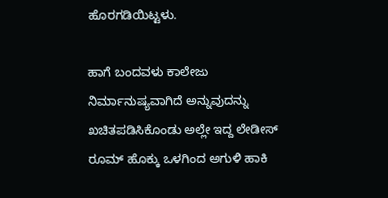ಹೊರಗಡಿಯಿಟ್ಟಳು.

ಹಾಗೆ ಬಂದವಳು ಕಾಲೇಜು ನಿರ್ಮಾನುಷ್ಯವಾಗಿದೆ ಅನ್ನುವುದನ್ನು ಖಚಿತಪಡಿಸಿಕೊಂಡು ಅಲ್ಲೇ ಇದ್ದ ಲೇಡೀಸ್ ರೂಮ್ ಹೊಕ್ಕು ಒಳಗಿಂದ ಅಗುಳಿ ಹಾಕಿ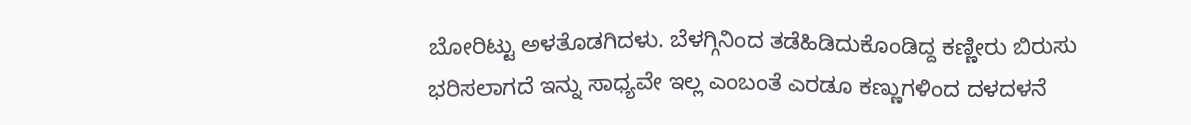ಬೋರಿಟ್ಟು ಅಳತೊಡಗಿದಳು. ಬೆಳಗ್ಗಿನಿಂದ ತಡೆಹಿಡಿದುಕೊಂಡಿದ್ದ ಕಣ್ಣೀರು ಬಿರುಸು ಭರಿಸಲಾಗದೆ ಇನ್ನು ಸಾಧ್ಯವೇ ಇಲ್ಲ ಎಂಬಂತೆ ಎರಡೂ ಕಣ್ಣುಗಳಿಂದ ದಳದಳನೆ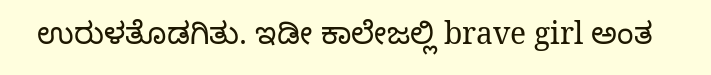ಉರುಳತೊಡಗಿತು. ಇಡೀ ಕಾಲೇಜಲ್ಲಿ brave girl ಅಂತ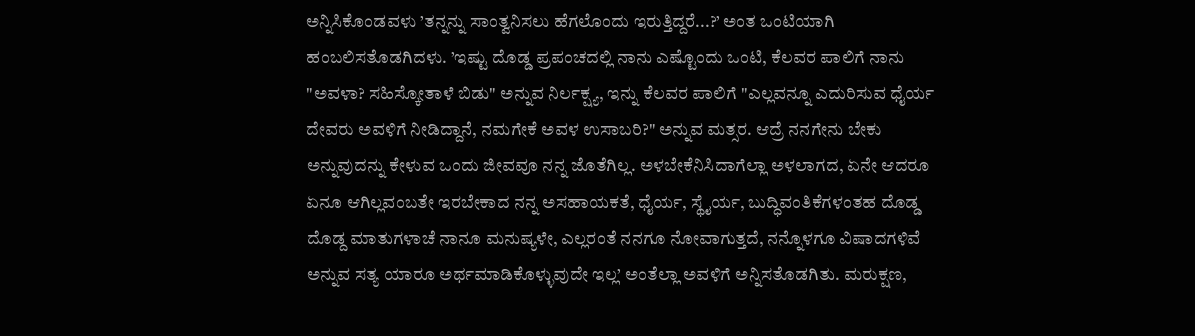ಅನ್ನಿಸಿಕೊಂಡವಳು ’ತನ್ನನ್ನು ಸಾಂತ್ವನಿಸಲು ಹೆಗಲೊಂದು ಇರುತ್ತಿದ್ದರೆ...?’ ಅಂತ ಒಂಟಿಯಾಗಿ ಹಂಬಲಿಸತೊಡಗಿದಳು. ’ಇಷ್ಟು ದೊಡ್ಡ ಪ್ರಪಂಚದಲ್ಲಿ ನಾನು ಎಷ್ಟೊಂದು ಒಂಟಿ, ಕೆಲವರ ಪಾಲಿಗೆ ನಾನು "ಅವಳಾ? ಸಹಿಸ್ಕೋತಾಳೆ ಬಿಡು" ಅನ್ನುವ ನಿರ್ಲಕ್ಷ್ಯ, ಇನ್ನು ಕೆಲವರ ಪಾಲಿಗೆ "ಎಲ್ಲವನ್ನೂ ಎದುರಿಸುವ ಧೈರ್ಯ ದೇವರು ಅವಳಿಗೆ ನೀಡಿದ್ದಾನೆ, ನಮಗೇಕೆ ಅವಳ ಉಸಾಬರಿ?" ಅನ್ನುವ ಮತ್ಸರ. ಆದ್ರೆ ನನಗೇನು ಬೇಕು ಅನ್ನುವುದನ್ನು ಕೇಳುವ ಒಂದು ಜೀವವೂ ನನ್ನ ಜೊತೆಗಿಲ್ಲ. ಅಳಬೇಕೆನಿಸಿದಾಗೆಲ್ಲಾ ಅಳಲಾಗದ, ಏನೇ ಆದರೂ ಏನೂ ಆಗಿಲ್ಲವಂಬತೇ ಇರಬೇಕಾದ ನನ್ನ ಅಸಹಾಯಕತೆ, ಧೈರ್ಯ, ಸ್ಥೈರ್ಯ, ಬುದ್ಧಿವಂತಿಕೆಗಳಂತಹ ದೊಡ್ಡ ದೊಡ್ದ ಮಾತುಗಳಾಚೆ ನಾನೂ ಮನುಷ್ಯಳೇ, ಎಲ್ಲರಂತೆ ನನಗೂ ನೋವಾಗುತ್ತದೆ, ನನ್ನೊಳಗೂ ವಿಷಾದಗಳಿವೆ ಅನ್ನುವ ಸತ್ಯ ಯಾರೂ ಅರ್ಥಮಾಡಿಕೊಳ್ಳುವುದೇ ಇಲ್ಲ’ ಅಂತೆಲ್ಲಾ ಅವಳಿಗೆ ಅನ್ನಿಸತೊಡಗಿತು. ಮರುಕ್ಷಣ,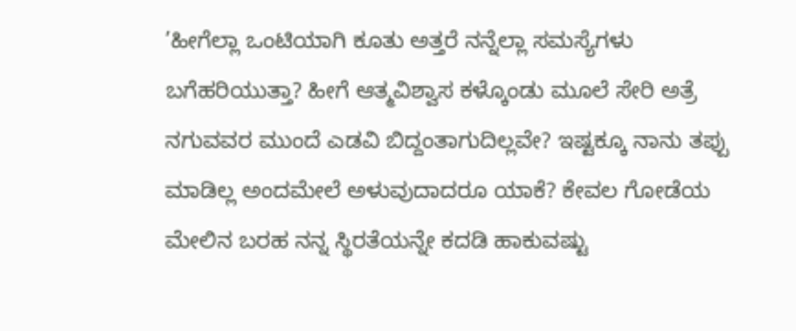’ಹೀಗೆಲ್ಲಾ ಒಂಟಿಯಾಗಿ ಕೂತು ಅತ್ತರೆ ನನ್ನೆಲ್ಲಾ ಸಮಸ್ಯೆಗಳು ಬಗೆಹರಿಯುತ್ತಾ? ಹೀಗೆ ಆತ್ಮವಿಶ್ವಾಸ ಕಳ್ಕೊಂಡು ಮೂಲೆ ಸೇರಿ ಅತ್ರೆ ನಗುವವರ ಮುಂದೆ ಎಡವಿ ಬಿದ್ದಂತಾಗುದಿಲ್ಲವೇ? ಇಷ್ಟಕ್ಕೂ ನಾನು ತಪ್ಪು ಮಾಡಿಲ್ಲ ಅಂದಮೇಲೆ ಅಳುವುದಾದರೂ ಯಾಕೆ? ಕೇವಲ ಗೋಡೆಯ ಮೇಲಿನ ಬರಹ ನನ್ನ ಸ್ಥಿರತೆಯನ್ನೇ ಕದಡಿ ಹಾಕುವಷ್ಟು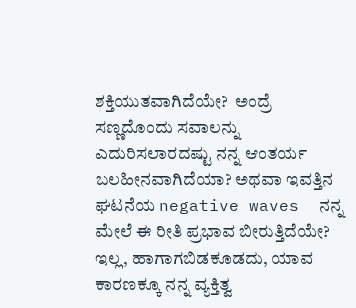ಶಕ್ತಿಯುತವಾಗಿದೆಯೇ?  ಅಂದ್ರೆ ಸಣ್ಣದೊಂದು ಸವಾಲನ್ನು ಎದುರಿಸಲಾರದಷ್ಟು ನನ್ನ ಆಂತರ್ಯ ಬಲಹೀನವಾಗಿದೆಯಾ? ಅಥವಾ ಇವತ್ತಿನ ಘಟನೆಯ negative waves  ನನ್ನ ಮೇಲೆ ಈ ರೀತಿ ಪ್ರಭಾವ ಬೀರುತ್ತಿದೆಯೇ? ಇಲ್ಲ, ಹಾಗಾಗಬಿಡಕೂಡದು, ಯಾವ ಕಾರಣಕ್ಕೂ ನನ್ನ ವ್ಯಕ್ತಿತ್ವ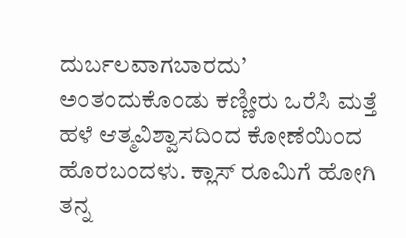ದುರ್ಬಲವಾಗಬಾರದು’ ಅಂತಂದುಕೊಂಡು ಕಣ್ಣೀರು ಒರೆಸಿ ಮತ್ತೆ ಹಳೆ ಆತ್ಮವಿಶ್ವಾಸದಿಂದ ಕೋಣೆಯಿಂದ ಹೊರಬಂದಳು. ಕ್ಲಾಸ್ ರೂಮಿಗೆ ಹೋಗಿ ತನ್ನ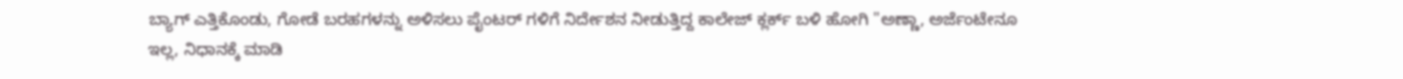ಬ್ಯಾಗ್ ಎತ್ತಿಕೊಂಡು, ಗೋಡೆ ಬರಹಗಳನ್ನು ಅಳಿಸಲು ಪೈಂಟರ್ ಗಳಿಗೆ ನಿರ್ದೇಶನ ನೀಡುತ್ತಿದ್ದ ಕಾಲೇಜ್ ಕ್ಲರ್ಕ್ ಬಳಿ ಹೋಗಿ "ಅಣ್ಣಾ, ಅರ್ಜೆಂಟೇನೂ ಇಲ್ಲ, ನಿಧಾನಕ್ಕೆ ಮಾಡಿ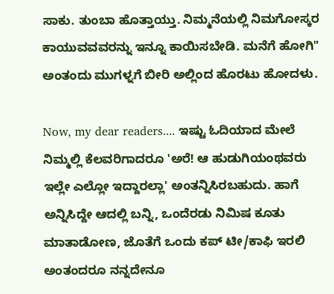ಸಾಕು. ತುಂಬಾ ಹೊತ್ತಾಯ್ತು. ನಿಮ್ಮನೆಯಲ್ಲಿ ನಿಮಗೋಸ್ಕರ ಕಾಯುವವವರನ್ನು ಇನ್ನೂ ಕಾಯಿಸಬೇಡಿ. ಮನೆಗೆ ಹೋಗಿ" ಅಂತಂದು ಮುಗಳ್ನಗೆ ಬೀರಿ ಅಲ್ಲಿಂದ ಹೊರಟು ಹೋದಳು.

Now, my dear readers.... ಇಷ್ಟು ಓದಿಯಾದ ಮೇಲೆ ನಿಮ್ಮಲ್ಲಿ ಕೆಲವರಿಗಾದರೂ 'ಅರೆ! ಆ ಹುಡುಗಿಯಂಥವರು ಇಲ್ಲೇ ಎಲ್ಲೋ ಇದ್ದಾರಲ್ಲಾ' ಅಂತನ್ನಿಸಿರಬಹುದು. ಹಾಗೆ ಅನ್ನಿಸಿದ್ದೇ ಆದಲ್ಲಿ ಬನ್ನಿ, ಒಂದೆರಡು ನಿಮಿಷ ಕೂತು ಮಾತಾಡೋಣ, ಜೊತೆಗೆ ಒಂದು ಕಪ್ ಟೀ/ಕಾಫಿ ಇರಲಿ ಅಂತಂದರೂ ನನ್ನದೇನೂ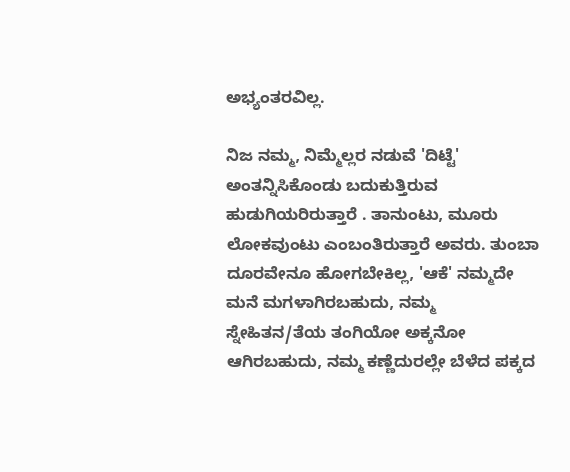ಅಭ್ಯಂತರವಿಲ್ಲ.

ನಿಜ ನಮ್ಮ, ನಿಮ್ಮೆಲ್ಲರ ನಡುವೆ 'ದಿಟ್ಟೆ' ಅಂತನ್ನಿಸಿಕೊಂಡು ಬದುಕುತ್ತಿರುವ ಹುಡುಗಿಯರಿರುತ್ತಾರೆ . ತಾನುಂಟು, ಮೂರು ಲೋಕವುಂಟು ಎಂಬಂತಿರುತ್ತಾರೆ ಅವರು. ತುಂಬಾ ದೂರವೇನೂ ಹೋಗಬೇಕಿಲ್ಲ, 'ಆಕೆ' ನಮ್ಮದೇ ಮನೆ ಮಗಳಾಗಿರಬಹುದು, ನಮ್ಮ ಸ್ನೇಹಿತನ/ತೆಯ ತಂಗಿಯೋ ಅಕ್ಕನೋ ಆಗಿರಬಹುದು, ನಮ್ಮ ಕಣ್ಣೆದುರಲ್ಲೇ ಬೆಳೆದ ಪಕ್ಕದ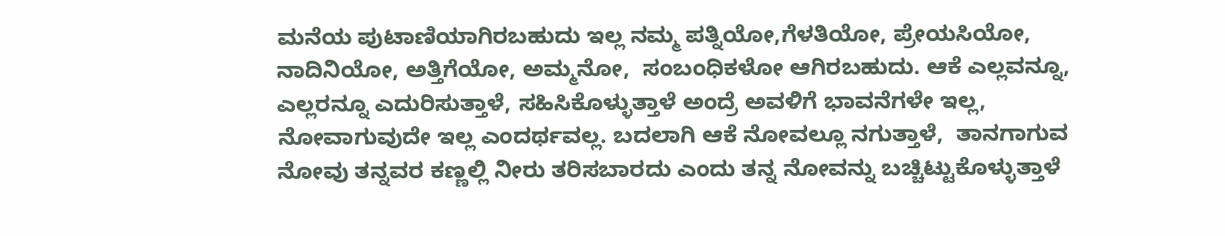ಮನೆಯ ಪುಟಾಣಿಯಾಗಿರಬಹುದು ಇಲ್ಲ ನಮ್ಮ ಪತ್ನಿಯೋ,ಗೆಳತಿಯೋ, ಪ್ರೇಯಸಿಯೋ, ನಾದಿನಿಯೋ, ಅತ್ತಿಗೆಯೋ, ಅಮ್ಮನೋ,  ಸಂಬಂಧಿಕಳೋ ಆಗಿರಬಹುದು. ಆಕೆ ಎಲ್ಲವನ್ನೂ, ಎಲ್ಲರನ್ನೂ ಎದುರಿಸುತ್ತಾಳೆ, ಸಹಿಸಿಕೊಳ್ಳುತ್ತಾಳೆ ಅಂದ್ರೆ ಅವಳಿಗೆ ಭಾವನೆಗಳೇ ಇಲ್ಲ, ನೋವಾಗುವುದೇ ಇಲ್ಲ ಎಂದರ್ಥವಲ್ಲ. ಬದಲಾಗಿ ಆಕೆ ನೋವಲ್ಲೂ ನಗುತ್ತಾಳೆ,  ತಾನಗಾಗುವ ನೋವು ತನ್ನವರ ಕಣ್ಣಲ್ಲಿ ನೀರು ತರಿಸಬಾರದು ಎಂದು ತನ್ನ ನೋವನ್ನು ಬಚ್ಚಿಟ್ಟುಕೊಳ್ಳುತ್ತಾಳೆ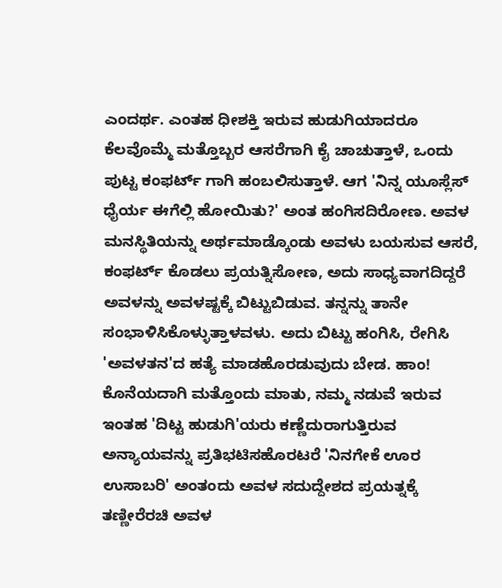ಎಂದರ್ಥ. ಎಂತಹ ಧೀಶಕ್ತಿ ಇರುವ ಹುಡುಗಿಯಾದರೂ ಕೆಲವೊಮ್ಮೆ ಮತ್ತೊಬ್ಬರ ಆಸರೆಗಾಗಿ ಕೈ ಚಾಚುತ್ತಾಳೆ, ಒಂದು ಪುಟ್ಟ ಕಂಫರ್ಟ್ ಗಾಗಿ ಹಂಬಲಿಸುತ್ತಾಳೆ. ಆಗ 'ನಿನ್ನ ಯೂಸ್ಲೆಸ್ ಧೈರ್ಯ ಈಗೆಲ್ಲಿ ಹೋಯಿತು?' ಅಂತ ಹಂಗಿಸದಿರೋಣ. ಅವಳ ಮನಸ್ಥಿತಿಯನ್ನು ಅರ್ಥಮಾಡ್ಕೊಂಡು ಅವಳು ಬಯಸುವ ಆಸರೆ, ಕಂಫರ್ಟ್ ಕೊಡಲು ಪ್ರಯತ್ನಿಸೋಣ, ಅದು ಸಾಧ್ಯವಾಗದಿದ್ದರೆ ಅವಳನ್ನು ಅವಳಷ್ಟಕ್ಕೆ ಬಿಟ್ಟುಬಿಡುವ. ತನ್ನನ್ನು ತಾನೇ ಸಂಭಾಳಿಸಿಕೊಳ್ಳುತ್ತಾಳವಳು. ಅದು ಬಿಟ್ಟು ಹಂಗಿಸಿ, ರೇಗಿಸಿ 'ಅವಳತನ'ದ ಹತ್ಯೆ ಮಾಡಹೊರಡುವುದು ಬೇಡ. ಹಾಂ! ಕೊನೆಯದಾಗಿ ಮತ್ತೊಂದು ಮಾತು, ನಮ್ಮ ನಡುವೆ ಇರುವ ಇಂತಹ 'ದಿಟ್ಟ ಹುಡುಗಿ'ಯರು ಕಣ್ಣೆದುರಾಗುತ್ತಿರುವ ಅನ್ಯಾಯವನ್ನು ಪ್ರತಿಭಟಿಸಹೊರಟರೆ 'ನಿನಗೇಕೆ ಊರ ಉಸಾಬರಿ' ಅಂತಂದು ಅವಳ ಸದುದ್ದೇಶದ ಪ್ರಯತ್ನಕ್ಕೆ ತಣ್ಣೀರೆರಚಿ ಅವಳ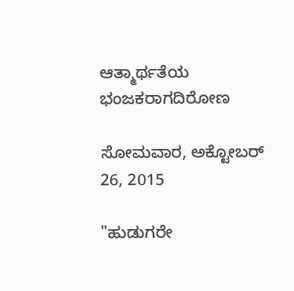ಆತ್ಮಾರ್ಥತೆಯ ಭಂಜಕರಾಗದಿರೋಣ

ಸೋಮವಾರ, ಅಕ್ಟೋಬರ್ 26, 2015

"ಹುಡುಗರೇ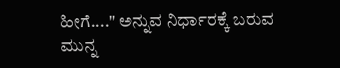ಹೀಗೆ...." ಅನ್ನುವ ನಿರ್ಧಾರಕ್ಕೆ ಬರುವ ಮುನ್ನ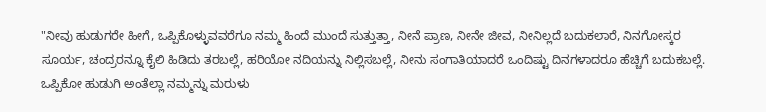"ನೀವು ಹುಡುಗರೇ ಹೀಗೆ, ಒಪ್ಪಿಕೊಳ್ಳುವವರೆಗೂ ನಮ್ಮ ಹಿಂದೆ ಮುಂದೆ ಸುತ್ತುತ್ತಾ, ನೀನೆ ಪ್ರಾಣ, ನೀನೇ ಜೀವ, ನೀನಿಲ್ಲದೆ ಬದುಕಲಾರೆ, ನಿನಗೋಸ್ಕರ ಸೂರ್ಯ, ಚಂದ್ರರನ್ನೂ ಕೈಲಿ ಹಿಡಿದು ತರಬಲ್ಲೆ, ಹರಿಯೋ ನದಿಯನ್ನು ನಿಲ್ಲಿಸಬಲ್ಲೆ, ನೀನು ಸಂಗಾತಿಯಾದರೆ ಒಂದಿಷ್ಟು ದಿನಗಳಾದರೂ ಹೆಚ್ಚಿಗೆ ಬದುಕಬಲ್ಲೆ. ಒಪ್ಪಿಕೋ ಹುಡುಗಿ ಅಂತೆಲ್ಲಾ ನಮ್ಮನ್ನು ಮರುಳು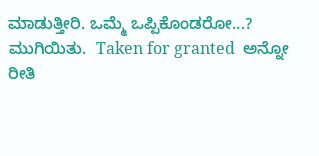ಮಾಡುತ್ತೀರಿ. ಒಮ್ಮೆ ಒಪ್ಪಿಕೊಂಡರೋ...? ಮುಗಿಯಿತು.  Taken for granted  ಅನ್ನೋ ರೀತಿ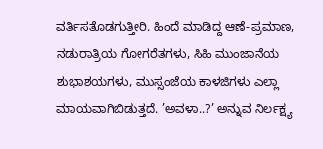ವರ್ತಿಸತೊಡಗುತ್ತೀರಿ. ಹಿಂದೆ ಮಾಡಿದ್ದ ಆಣೆ-ಪ್ರಮಾಣ, ನಡುರಾತ್ರಿಯ ಗೋಗರೆತಗಳು, ಸಿಹಿ ಮುಂಜಾನೆಯ ಶುಭಾಶಯಗಳು, ಮುಸ್ಸಂಜೆಯ ಕಾಳಜಿಗಳು ಎಲ್ಲಾ ಮಾಯವಾಗಿಬಿಡುತ್ತದೆ. ’ಅವಳಾ..?’ ಅನ್ನುವ ನಿರ್ಲಕ್ಷ್ಯ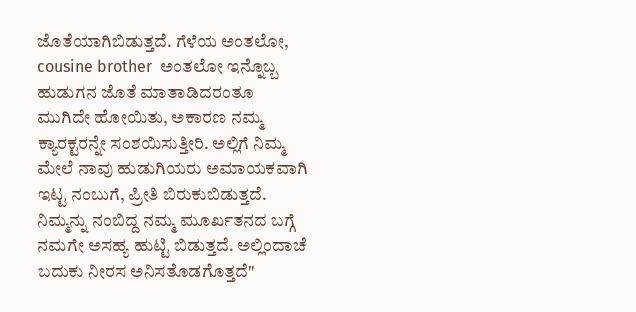ಜೊತೆಯಾಗಿಬಿಡುತ್ತದೆ. ಗೆಳೆಯ ಅಂತಲೋ,  cousine brother  ಅಂತಲೋ ಇನ್ನೊಬ್ಬ ಹುಡುಗನ ಜೊತೆ ಮಾತಾಡಿದರಂತೂ ಮುಗಿದೇ ಹೋಯಿತು, ಅಕಾರಣ ನಮ್ಮ ಕ್ಯಾರಕ್ಟರನ್ನೇ ಸಂಶಯಿಸುತ್ತೀರಿ. ಅಲ್ಲಿಗೆ ನಿಮ್ಮ ಮೇಲೆ ನಾವು ಹುಡುಗಿಯರು ಅಮಾಯಕವಾಗಿ ಇಟ್ಟ ನಂಬುಗೆ, ಪ್ರೀತಿ ಬಿರುಕುಬಿಡುತ್ತದೆ. ನಿಮ್ಮನ್ನು ನಂಬಿದ್ದ ನಮ್ಮ ಮೂರ್ಖತನದ ಬಗ್ಗೆ ನಮಗೇ ಅಸಹ್ಯ ಹುಟ್ಟಿ ಬಿಡುತ್ತದೆ. ಅಲ್ಲಿಂದಾಚೆ ಬದುಕು ನೀರಸ ಅನಿಸತೊಡಗೊತ್ತದೆ"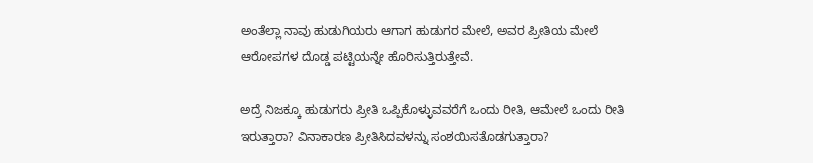ಅಂತೆಲ್ಲಾ ನಾವು ಹುಡುಗಿಯರು ಆಗಾಗ ಹುಡುಗರ ಮೇಲೆ, ಅವರ ಪ್ರೀತಿಯ ಮೇಲೆ ಆರೋಪಗಳ ದೊಡ್ಡ ಪಟ್ಟಿಯನ್ನೇ ಹೊರಿಸುತ್ತಿರುತ್ತೇವೆ.

ಅದ್ರೆ ನಿಜಕ್ಕೂ ಹುಡುಗರು ಪ್ರೀತಿ ಒಪ್ಪಿಕೊಳ್ಳುವವರೆಗೆ ಒಂದು ರೀತಿ, ಆಮೇಲೆ ಒಂದು ರೀತಿ ಇರುತ್ತಾರಾ? ವಿನಾಕಾರಣ ಪ್ರೀತಿಸಿದವಳನ್ನು ಸಂಶಯಿಸತೊಡಗುತ್ತಾರಾ?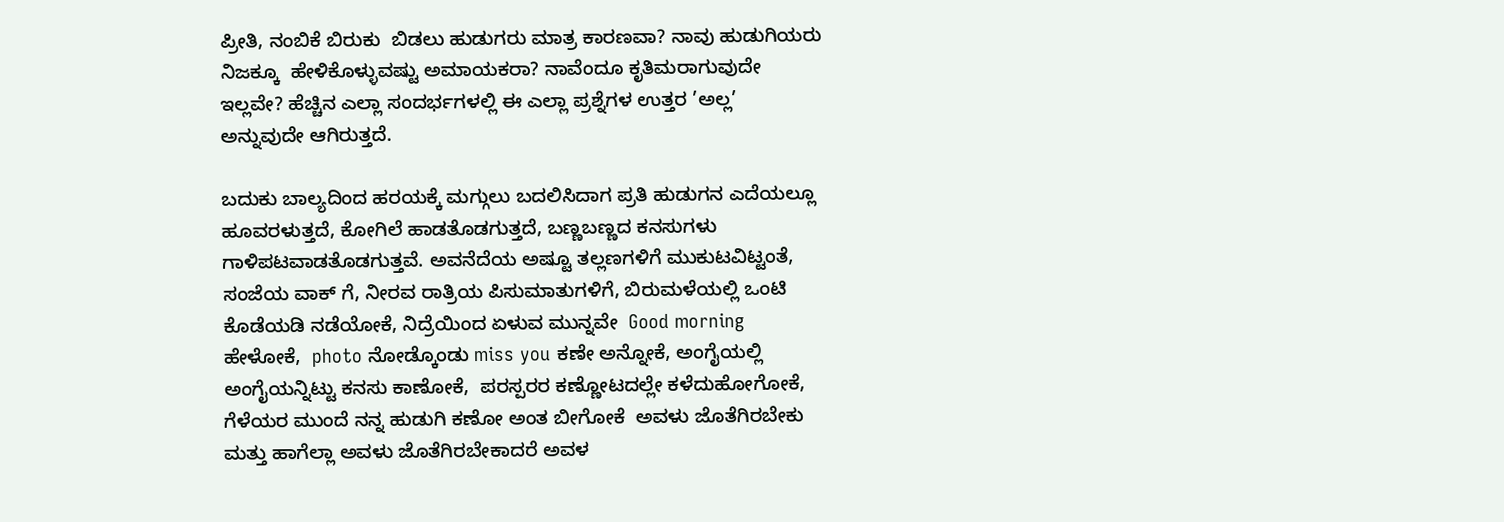ಪ್ರೀತಿ, ನಂಬಿಕೆ ಬಿರುಕು  ಬಿಡಲು ಹುಡುಗರು ಮಾತ್ರ ಕಾರಣವಾ? ನಾವು ಹುಡುಗಿಯರು ನಿಜಕ್ಕೂ  ಹೇಳಿಕೊಳ್ಳುವಷ್ಟು ಅಮಾಯಕರಾ? ನಾವೆಂದೂ ಕೃತಿಮರಾಗುವುದೇ ಇಲ್ಲವೇ? ಹೆಚ್ಚಿನ ಎಲ್ಲಾ ಸಂದರ್ಭಗಳಲ್ಲಿ ಈ ಎಲ್ಲಾ ಪ್ರಶ್ನೆಗಳ ಉತ್ತರ ’ಅಲ್ಲ’ ಅನ್ನುವುದೇ ಆಗಿರುತ್ತದೆ.

ಬದುಕು ಬಾಲ್ಯದಿಂದ ಹರಯಕ್ಕೆ ಮಗ್ಗುಲು ಬದಲಿಸಿದಾಗ ಪ್ರತಿ ಹುಡುಗನ ಎದೆಯಲ್ಲೂ ಹೂವರಳುತ್ತದೆ, ಕೋಗಿಲೆ ಹಾಡತೊಡಗುತ್ತದೆ, ಬಣ್ಣಬಣ್ಣದ ಕನಸುಗಳು ಗಾಳಿಪಟವಾಡತೊಡಗುತ್ತವೆ. ಅವನೆದೆಯ ಅಷ್ಟೂ ತಲ್ಲಣಗಳಿಗೆ ಮುಕುಟವಿಟ್ಟಂತೆ,  ಸಂಜೆಯ ವಾಕ್ ಗೆ, ನೀರವ ರಾತ್ರಿಯ ಪಿಸುಮಾತುಗಳಿಗೆ, ಬಿರುಮಳೆಯಲ್ಲಿ ಒಂಟಿ ಕೊಡೆಯಡಿ ನಡೆಯೋಕೆ, ನಿದ್ರೆಯಿಂದ ಏಳುವ ಮುನ್ನವೇ  Good morning  ಹೇಳೋಕೆ,  photo ನೋಡ್ಕೊಂಡು miss you ಕಣೇ ಅನ್ನೋಕೆ, ಅಂಗೈಯಲ್ಲಿ ಅಂಗೈಯನ್ನಿಟ್ಟು ಕನಸು ಕಾಣೋಕೆ,  ಪರಸ್ಪರರ ಕಣ್ಣೋಟದಲ್ಲೇ ಕಳೆದುಹೋಗೋಕೆ, ಗೆಳೆಯರ ಮುಂದೆ ನನ್ನ ಹುಡುಗಿ ಕಣೋ ಅಂತ ಬೀಗೋಕೆ  ಅವಳು ಜೊತೆಗಿರಬೇಕು ಮತ್ತು ಹಾಗೆಲ್ಲಾ ಅವಳು ಜೊತೆಗಿರಬೇಕಾದರೆ ಅವಳ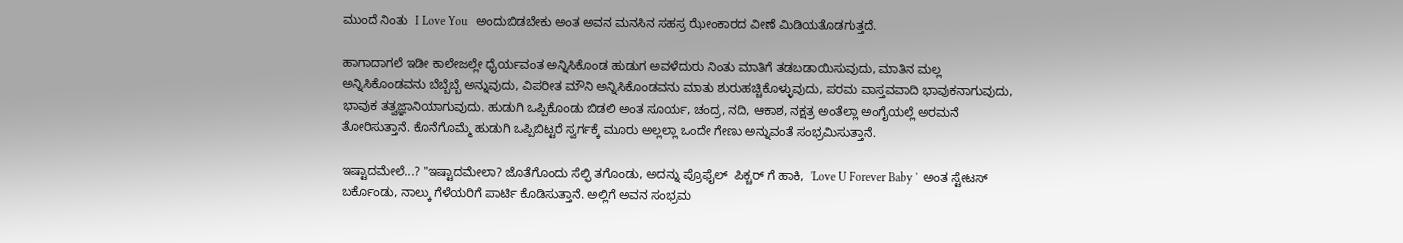ಮುಂದೆ ನಿಂತು  I Love You   ಅಂದುಬಿಡಬೇಕು ಅಂತ ಅವನ ಮನಸಿನ ಸಹಸ್ರ ಝೇಂಕಾರದ ವೀಣೆ ಮಿಡಿಯತೊಡಗುತ್ತದೆ.

ಹಾಗಾದಾಗಲೆ ಇಡೀ ಕಾಲೇಜಲ್ಲೇ ಧೈರ್ಯವಂತ ಅನ್ನಿಸಿಕೊಂಡ ಹುಡುಗ ಅವಳೆದುರು ನಿಂತು ಮಾತಿಗೆ ತಡಬಡಾಯಿಸುವುದು, ಮಾತಿನ ಮಲ್ಲ ಅನ್ನಿಸಿಕೊಂಡವನು ಬೆಬ್ಬೆಬ್ಬೆ ಅನ್ನುವುದು, ವಿಪರೀತ ಮೌನಿ ಅನ್ನಿಸಿಕೊಂಡವನು ಮಾತು ಶುರುಹಚ್ಚಿಕೊಳ್ಳುವುದು, ಪರಮ ವಾಸ್ತವವಾದಿ ಭಾವುಕನಾಗುವುದು, ಭಾವುಕ ತತ್ವಜ್ಞಾನಿಯಾಗುವುದು. ಹುಡುಗಿ ಒಪ್ಪಿಕೊಂಡು ಬಿಡಲಿ ಅಂತ ಸೂರ್ಯ, ಚಂದ್ರ, ನದಿ, ಆಕಾಶ, ನಕ್ಷತ್ರ ಅಂತೆಲ್ಲಾ ಅಂಗೈಯಲ್ಲೆ ಅರಮನೆ ತೋರಿಸುತ್ತಾನೆ. ಕೊನೆಗೊಮ್ಮೆ ಹುಡುಗಿ ಒಪ್ಪಿಬಿಟ್ಟರೆ ಸ್ವರ್ಗಕ್ಕೆ ಮೂರು ಅಲ್ಲಲ್ಲಾ ಒಂದೇ ಗೇಣು ಅನ್ನುವಂತೆ ಸಂಭ್ರಮಿಸುತ್ತಾನೆ.

ಇಷ್ಟಾದಮೇಲೆ...? "ಇಷ್ಟಾದಮೇಲಾ? ಜೊತೆಗೊಂದು ಸೆಲ್ಫಿ ತಗೊಂಡು, ಅದನ್ನು ಪ್ರೊಫೈಲ್  ಪಿಕ್ಚರ್ ಗೆ ಹಾಕಿ,  'Love U Forever Baby '  ಅಂತ ಸ್ಟೇಟಸ್ ಬರ್ಕೊಂಡು, ನಾಲ್ಕು ಗೆಳೆಯರಿಗೆ ಪಾರ್ಟಿ ಕೊಡಿಸುತ್ತಾನೆ. ಅಲ್ಲಿಗೆ ಅವನ ಸಂಭ್ರಮ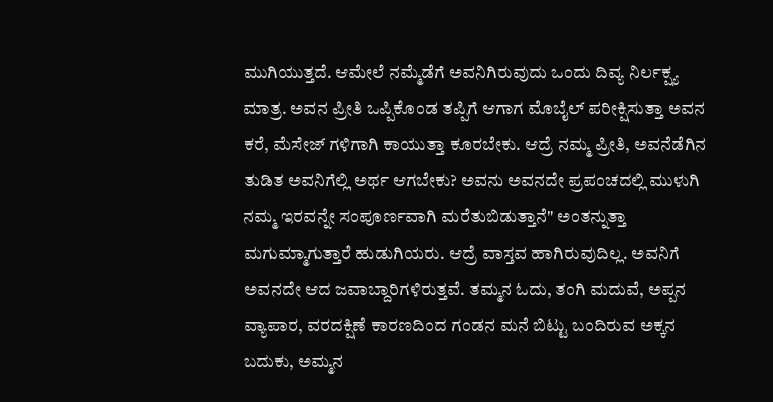ಮುಗಿಯುತ್ತದೆ. ಆಮೇಲೆ ನಮ್ಮೆಡೆಗೆ ಅವನಿಗಿರುವುದು ಒಂದು ದಿವ್ಯ ನಿರ್ಲಕ್ಷ್ಯ ಮಾತ್ರ. ಅವನ ಪ್ರೀತಿ ಒಪ್ಪಿಕೊಂಡ ತಪ್ಪಿಗೆ ಆಗಾಗ ಮೊಬೈಲ್ ಪರೀಕ್ಷಿಸುತ್ತಾ ಅವನ ಕರೆ, ಮೆಸೇಜ್ ಗಳಿಗಾಗಿ ಕಾಯುತ್ತಾ ಕೂರಬೇಕು. ಆದ್ರೆ ನಮ್ಮ ಪ್ರೀತಿ, ಅವನೆಡೆಗಿನ ತುಡಿತ ಅವನಿಗೆಲ್ಲಿ ಅರ್ಥ ಆಗಬೇಕು? ಅವನು ಅವನದೇ ಪ್ರಪಂಚದಲ್ಲಿ ಮುಳುಗಿ ನಮ್ಮ ಇರವನ್ನೇ ಸಂಪೂರ್ಣವಾಗಿ ಮರೆತುಬಿಡುತ್ತಾನೆ" ಅಂತನ್ನುತ್ತಾ ಮಗುಮ್ಮಾಗುತ್ತಾರೆ ಹುಡುಗಿಯರು. ಆದ್ರೆ ವಾಸ್ತವ ಹಾಗಿರುವುದಿಲ್ಲ. ಅವನಿಗೆ ಅವನದೇ ಆದ ಜವಾಬ್ದಾರಿಗಳಿರುತ್ತವೆ. ತಮ್ಮನ ಓದು, ತಂಗಿ ಮದುವೆ, ಅಪ್ಪನ ವ್ಯಾಪಾರ, ವರದಕ್ಷಿಣೆ ಕಾರಣದಿಂದ ಗಂಡನ ಮನೆ ಬಿಟ್ಟು ಬಂದಿರುವ ಅಕ್ಕನ ಬದುಕು, ಅಮ್ಮನ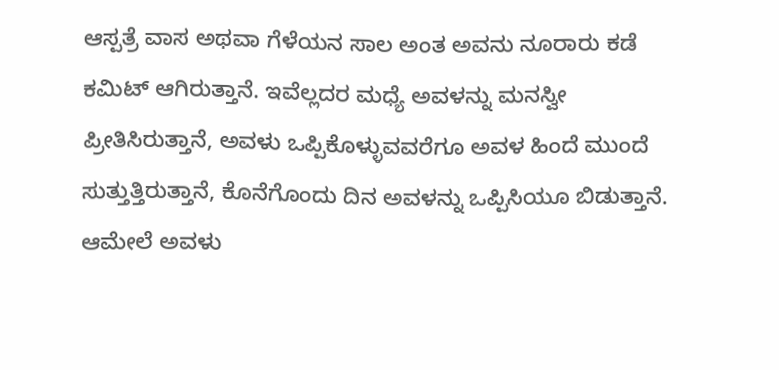ಆಸ್ಪತ್ರೆ ವಾಸ ಅಥವಾ ಗೆಳೆಯನ ಸಾಲ ಅಂತ ಅವನು ನೂರಾರು ಕಡೆ ಕಮಿಟ್ ಆಗಿರುತ್ತಾನೆ. ಇವೆಲ್ಲದರ ಮಧ್ಯೆ ಅವಳನ್ನು ಮನಸ್ವೀ ಪ್ರೀತಿಸಿರುತ್ತಾನೆ, ಅವಳು ಒಪ್ಪಿಕೊಳ್ಳುವವರೆಗೂ ಅವಳ ಹಿಂದೆ ಮುಂದೆ ಸುತ್ತುತ್ತಿರುತ್ತಾನೆ, ಕೊನೆಗೊಂದು ದಿನ ಅವಳನ್ನು ಒಪ್ಪಿಸಿಯೂ ಬಿಡುತ್ತಾನೆ. ಆಮೇಲೆ ಅವಳು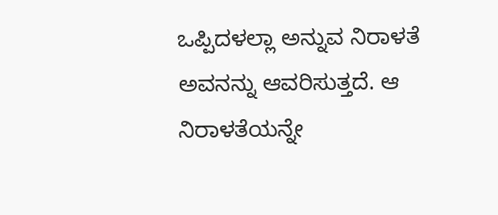ಒಪ್ಪಿದಳಲ್ಲಾ ಅನ್ನುವ ನಿರಾಳತೆ ಅವನನ್ನು ಆವರಿಸುತ್ತದೆ. ಆ ನಿರಾಳತೆಯನ್ನೇ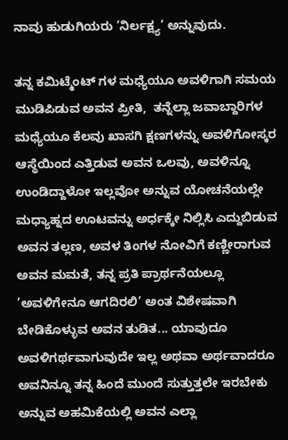ನಾವು ಹುಡುಗಿಯರು ’ನಿರ್ಲಕ್ಷ್ಯ’ ಅನ್ನುವುದು.

ತನ್ನ ಕಮಿಟ್ಮೆಂಟ್ ಗಳ ಮಧ್ಯೆಯೂ ಅವಳಿಗಾಗಿ ಸಮಯ ಮುಡಿಪಿಡುವ ಅವನ ಪ್ರೀತಿ,  ತನ್ನೆಲ್ಲಾ ಜವಾಬ್ದಾರಿಗಳ ಮಧ್ಯೆಯೂ ಕೆಲವು ಖಾಸಗಿ ಕ್ಷಣಗಳನ್ನು ಅವಳಿಗೋಸ್ಕರ ಆಸ್ಥೆಯಿಂದ ಎತ್ತಿಡುವ ಅವನ ಒಲವು, ಅವಳಿನ್ನೂ ಉಂಡಿದ್ದಾಳೋ ಇಲ್ಲವೋ ಅನ್ನುವ ಯೋಚನೆಯಲ್ಲೇ ಮಧ್ಯಾಹ್ನದ ಊಟವನ್ನು ಅರ್ಧಕ್ಕೇ ನಿಲ್ಲಿಸಿ ಎದ್ದುಬಿಡುವ ಅವನ ತಲ್ಲಣ, ಅವಳ ತಿಂಗಳ ನೋವಿಗೆ ಕಣ್ಣೀರಾಗುವ ಅವನ ಮಮತೆ, ತನ್ನ ಪ್ರತಿ ಪ್ರಾರ್ಥನೆಯಲ್ಲೂ ’ಅವಳಿಗೇನೂ ಆಗದಿರಲಿ’ ಅಂತ ವಿಶೇಷವಾಗಿ ಬೇಡಿಕೊಳ್ಳುವ ಅವನ ತುಡಿತ... ಯಾವುದೂ ಅವಳಿಗರ್ಥವಾಗುವುದೇ ಇಲ್ಲ ಅಥವಾ ಅರ್ಥವಾದರೂ ಅವನಿನ್ನೂ ತನ್ನ ಹಿಂದೆ ಮುಂದೆ ಸುತ್ತುತ್ತಲೇ ಇರಬೇಕು ಅನ್ನುವ ಅಹಮಿಕೆಯಲ್ಲಿ ಅವನ ಎಲ್ಲಾ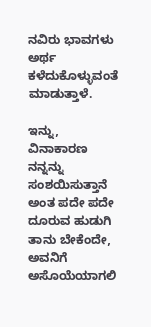ನವಿರು ಭಾವಗಳು ಅರ್ಥ ಕಳೆದುಕೊಳ್ಳುವಂತೆ ಮಾಡುತ್ತಾಳೆ.

ಇನ್ನು, ವಿನಾಕಾರಣ ನನ್ನನ್ನು ಸಂಶಯಿಸುತ್ತಾನೆ ಅಂತ ಪದೇ ಪದೇ ದೂರುವ ಹುಡುಗಿ ತಾನು ಬೇಕೆಂದೇ, ಅವನಿಗೆ ಅಸೊಯೆಯಾಗಲಿ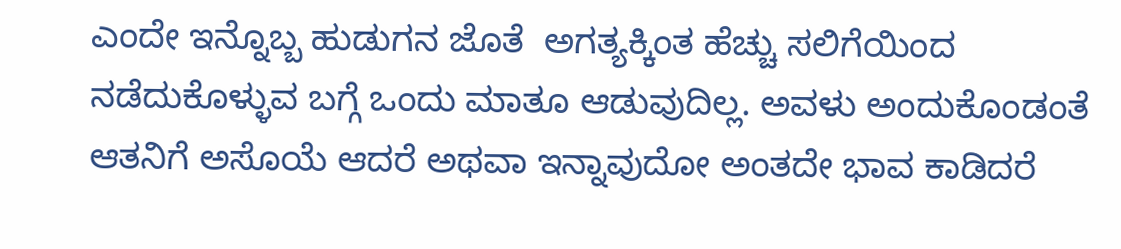ಎಂದೇ ಇನ್ನೊಬ್ಬ ಹುಡುಗನ ಜೊತೆ  ಅಗತ್ಯಕ್ಕಿಂತ ಹೆಚ್ಚು ಸಲಿಗೆಯಿಂದ ನಡೆದುಕೊಳ್ಳುವ ಬಗ್ಗೆ ಒಂದು ಮಾತೂ ಆಡುವುದಿಲ್ಲ. ಅವಳು ಅಂದುಕೊಂಡಂತೆ ಆತನಿಗೆ ಅಸೊಯೆ ಆದರೆ ಅಥವಾ ಇನ್ನಾವುದೋ ಅಂತದೇ ಭಾವ ಕಾಡಿದರೆ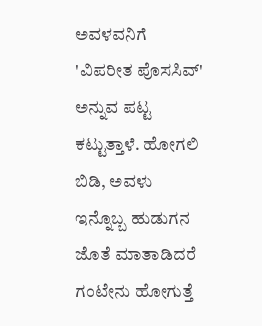ಅವಳವನಿಗೆ 'ವಿಪರೀತ ಪೊಸಸಿವ್' ಅನ್ನುವ ಪಟ್ಟ ಕಟ್ಟುತ್ತಾಳೆ. ಹೋಗಲಿ ಬಿಡಿ, ಅವಳು ಇನ್ನೊಬ್ಬ ಹುಡುಗನ ಜೊತೆ ಮಾತಾಡಿದರೆ ಗಂಟೇನು ಹೋಗುತ್ತೆ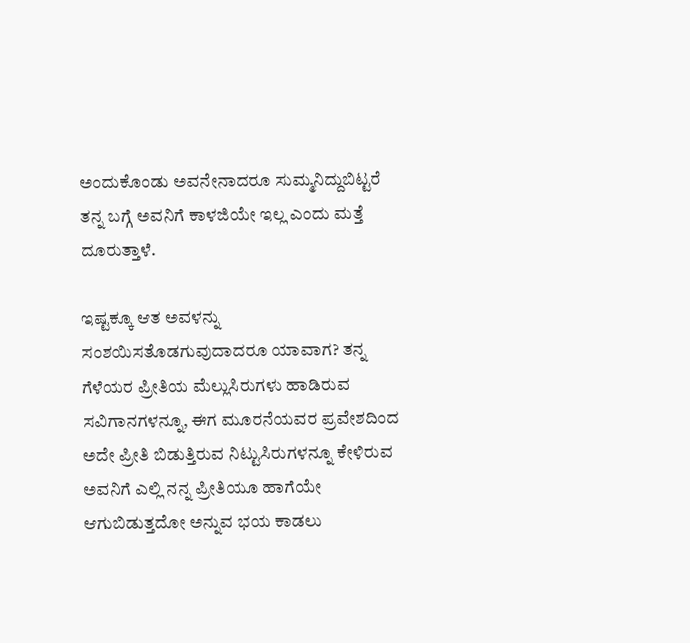ಅಂದುಕೊಂಡು ಅವನೇನಾದರೂ ಸುಮ್ಮನಿದ್ದುಬಿಟ್ಟರೆ  ತನ್ನ ಬಗ್ಗೆ ಅವನಿಗೆ ಕಾಳಜಿಯೇ ಇಲ್ಲ ಎಂದು ಮತ್ತೆ ದೂರುತ್ತಾಳೆ.

ಇಷ್ಟಕ್ಕೂ ಆತ ಅವಳನ್ನು ಸಂಶಯಿಸತೊಡಗುವುದಾದರೂ ಯಾವಾಗ? ತನ್ನ ಗೆಳೆಯರ ಪ್ರೀತಿಯ ಮೆಲ್ಲುಸಿರುಗಳು ಹಾಡಿರುವ ಸವಿಗಾನಗಳನ್ನೂ, ಈಗ ಮೂರನೆಯವರ ಪ್ರವೇಶದಿಂದ ಅದೇ ಪ್ರೀತಿ ಬಿಡುತ್ತಿರುವ ನಿಟ್ಟುಸಿರುಗಳನ್ನೂ ಕೇಳಿರುವ ಅವನಿಗೆ ಎಲ್ಲಿ ನನ್ನ ಪ್ರೀತಿಯೂ ಹಾಗೆಯೇ ಆಗುಬಿಡುತ್ತದೋ ಅನ್ನುವ ಭಯ ಕಾಡಲು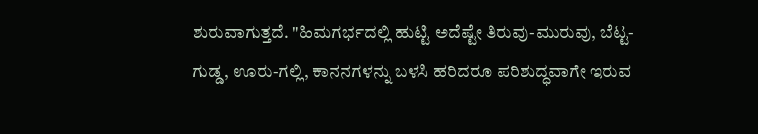ಶುರುವಾಗುತ್ತದೆ. "ಹಿಮಗರ್ಭದಲ್ಲಿ ಹುಟ್ಟಿ ಅದೆಷ್ಟೇ ತಿರುವು-ಮುರುವು, ಬೆಟ್ಟ-ಗುಡ್ಡ, ಊರು-ಗಲ್ಲಿ, ಕಾನನಗಳನ್ನು ಬಳಸಿ ಹರಿದರೂ ಪರಿಶುದ್ಧವಾಗೇ ಇರುವ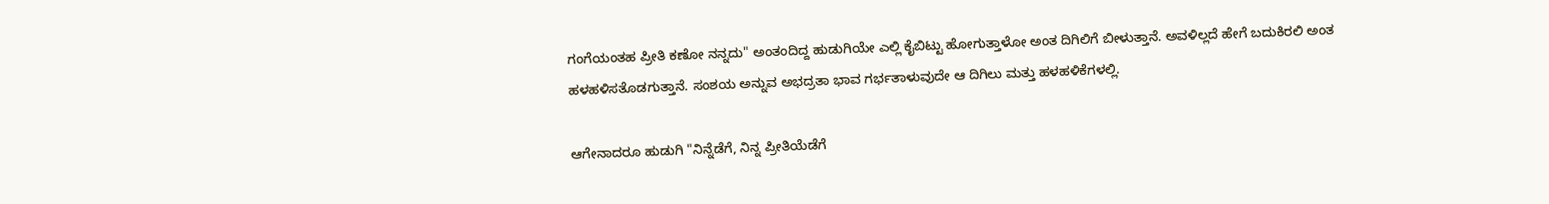ಗಂಗೆಯಂತಹ ಪ್ರೀತಿ ಕಣೋ ನನ್ನದು" ಅಂತಂದಿದ್ದ ಹುಡುಗಿಯೇ ಎಲ್ಲಿ ಕೈಬಿಟ್ಟು ಹೋಗುತ್ತಾಳೋ ಅಂತ ದಿಗಿಲಿಗೆ ಬೀಳುತ್ತಾನೆ. ಅವಳಿಲ್ಲದೆ ಹೇಗೆ ಬದುಕಿರಲಿ ಅಂತ ಹಳಹಳಿಸತೊಡಗುತ್ತಾನೆ. ಸಂಶಯ ಅನ್ನುವ ಅಭದ್ರತಾ ಭಾವ ಗರ್ಭತಾಳುವುದೇ ಆ ದಿಗಿಲು ಮತ್ತು ಹಳಹಳಿಕೆಗಳಲ್ಲಿ.

ಆಗೇನಾದರೂ ಹುಡುಗಿ "ನಿನ್ನೆಡೆಗೆ, ನಿನ್ನ ಪ್ರೀತಿಯೆಡೆಗೆ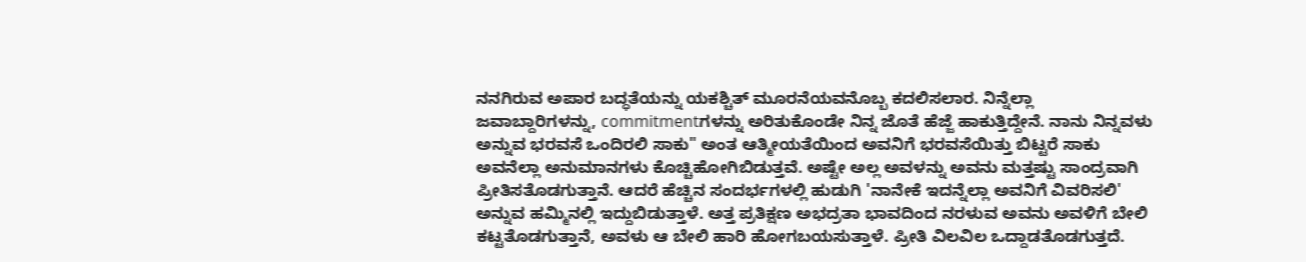ನನಗಿರುವ ಅಪಾರ ಬದ್ಧತೆಯನ್ನು ಯಕಶ್ಚಿತ್ ಮೂರನೆಯವನೊಬ್ಬ ಕದಲಿಸಲಾರ. ನಿನ್ನೆಲ್ಲಾ ಜವಾಬ್ದಾರಿಗಳನ್ನು, commitmentಗಳನ್ನು ಅರಿತುಕೊಂಡೇ ನಿನ್ನ ಜೊತೆ ಹೆಜ್ಜೆ ಹಾಕುತ್ತಿದ್ದೇನೆ. ನಾನು ನಿನ್ನವಳು ಅನ್ನುವ ಭರವಸೆ ಒಂದಿರಲಿ ಸಾಕು" ಅಂತ ಆತ್ಮೀಯತೆಯಿಂದ ಅವನಿಗೆ ಭರವಸೆಯಿತ್ತು ಬಿಟ್ಟರೆ ಸಾಕು ಅವನೆಲ್ಲಾ ಅನುಮಾನಗಳು ಕೊಚ್ಚಿಹೋಗಿಬಿಡುತ್ತವೆ. ಅಷ್ಟೇ ಅಲ್ಲ ಅವಳನ್ನು ಅವನು ಮತ್ತಷ್ಟು ಸಾಂದ್ರವಾಗಿ ಪ್ರೀತಿಸತೊಡಗುತ್ತಾನೆ. ಆದರೆ ಹೆಚ್ಚಿನ ಸಂದರ್ಭಗಳಲ್ಲಿ ಹುಡುಗಿ 'ನಾನೇಕೆ ಇದನ್ನೆಲ್ಲಾ ಅವನಿಗೆ ವಿವರಿಸಲಿ' ಅನ್ನುವ ಹಮ್ಮಿನಲ್ಲಿ ಇದ್ದುಬಿಡುತ್ತಾಳೆ. ಅತ್ತ ಪ್ರತಿಕ್ಷಣ ಅಭದ್ರತಾ ಭಾವದಿಂದ ನರಳುವ ಅವನು ಅವಳಿಗೆ ಬೇಲಿ ಕಟ್ಟತೊಡಗುತ್ತಾನೆ, ಅವಳು ಆ ಬೇಲಿ ಹಾರಿ ಹೋಗಬಯಸುತ್ತಾಳೆ. ಪ್ರೀತಿ ವಿಲವಿಲ ಒದ್ದಾಡತೊಡಗುತ್ತದೆ.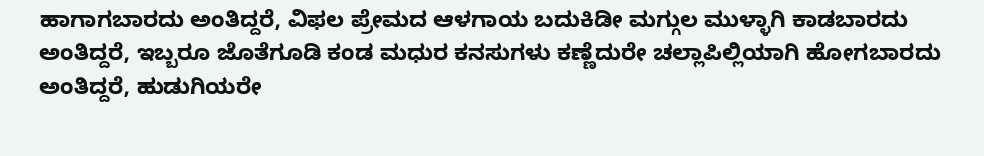ಹಾಗಾಗಬಾರದು ಅಂತಿದ್ದರೆ, ವಿಫಲ ಪ್ರೇಮದ ಆಳಗಾಯ ಬದುಕಿಡೀ ಮಗ್ಗುಲ ಮುಳ್ಳಾಗಿ ಕಾಡಬಾರದು ಅಂತಿದ್ದರೆ, ಇಬ್ಬರೂ ಜೊತೆಗೂಡಿ ಕಂಡ ಮಧುರ ಕನಸುಗಳು ಕಣ್ಣೆದುರೇ ಚಲ್ಲಾಪಿಲ್ಲಿಯಾಗಿ ಹೋಗಬಾರದು ಅಂತಿದ್ದರೆ, ಹುಡುಗಿಯರೇ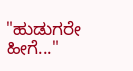"ಹುಡುಗರೇ ಹೀಗೆ..."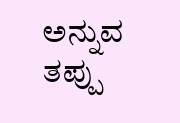ಅನ್ನುವ ತಪ್ಪು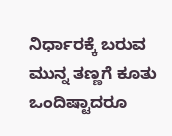ನಿರ್ಧಾರಕ್ಕೆ ಬರುವ ಮುನ್ನ ತಣ್ಣಗೆ ಕೂತು ಒಂದಿಷ್ಟಾದರೂ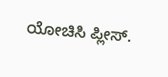ಯೋಚಿಸಿ ಪ್ಲೀಸ್.